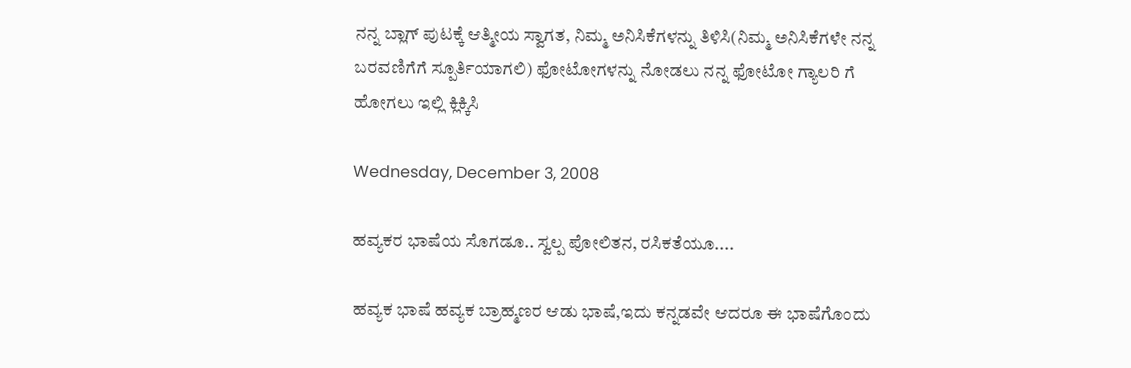ನನ್ನ ಬ್ಲಾಗ್ ಪುಟಕ್ಕೆ ಆತ್ಮೀಯ ಸ್ವಾಗತ, ನಿಮ್ಮ ಅನಿಸಿಕೆಗಳನ್ನು ತಿಳಿಸಿ(ನಿಮ್ಮ ಅನಿಸಿಕೆಗಳೇ ನನ್ನ ಬರವಣಿಗೆಗೆ ಸ್ಪೂರ್ತಿಯಾಗಲಿ) ಫೋಟೋಗಳನ್ನು ನೋಡಲು ನನ್ನ ಫೋಟೋ ಗ್ಯಾಲರಿ ಗೆ ಹೋಗಲು ಇಲ್ಲಿ ಕ್ಲಿಕ್ಕಿಸಿ

Wednesday, December 3, 2008

ಹವ್ಯಕರ ಭಾಷೆಯ ಸೊಗಡೂ.. ಸ್ವಲ್ಪ ಪೋಲಿತನ, ರಸಿಕತೆಯೂ....

ಹವ್ಯಕ ಭಾಷೆ ಹವ್ಯಕ ಬ್ರಾಹ್ಮಣರ ಆಡು ಭಾಷೆ,ಇದು ಕನ್ನಡವೇ ಆದರೂ ಈ ಭಾಷೆಗೊಂದು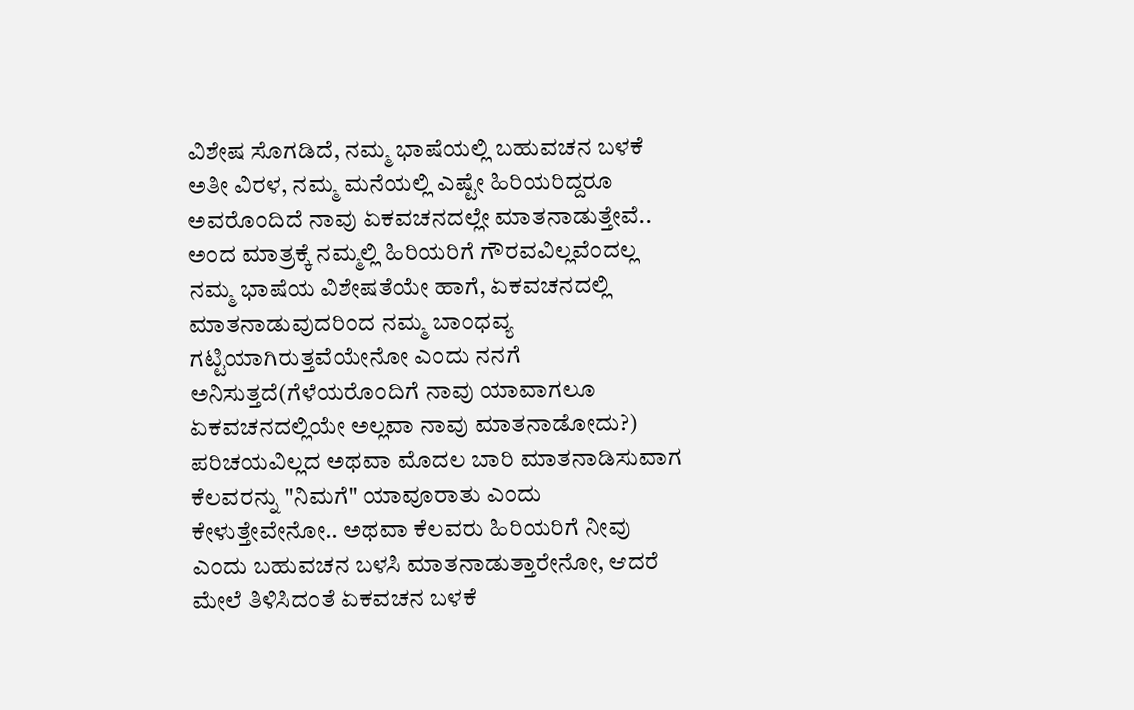ವಿಶೇಷ ಸೊಗಡಿದೆ, ನಮ್ಮ ಭಾಷೆಯಲ್ಲಿ ಬಹುವಚನ ಬಳಕೆ ಅತೀ ವಿರಳ, ನಮ್ಮ ಮನೆಯಲ್ಲಿ ಎಷ್ಟೇ ಹಿರಿಯರಿದ್ದರೂ ಅವರೊಂದಿದೆ ನಾವು ಏಕವಚನದಲ್ಲೇ ಮಾತನಾಡುತ್ತೇವೆ.. ಅಂದ ಮಾತ್ರಕ್ಕೆ ನಮ್ಮಲ್ಲಿ ಹಿರಿಯರಿಗೆ ಗೌರವವಿಲ್ಲವೆಂದಲ್ಲ ನಮ್ಮ ಭಾಷೆಯ ವಿಶೇಷತೆಯೇ ಹಾಗೆ, ಏಕವಚನದಲ್ಲಿ ಮಾತನಾಡುವುದರಿಂದ ನಮ್ಮ ಬಾಂಧವ್ಯ ಗಟ್ಟಿಯಾಗಿರುತ್ತವೆಯೇನೋ ಎಂದು ನನಗೆ ಅನಿಸುತ್ತದೆ(ಗೆಳೆಯರೊಂದಿಗೆ ನಾವು ಯಾವಾಗಲೂ ಏಕವಚನದಲ್ಲಿಯೇ ಅಲ್ಲವಾ ನಾವು ಮಾತನಾಡೋದು?) ಪರಿಚಯವಿಲ್ಲದ ಅಥವಾ ಮೊದಲ ಬಾರಿ ಮಾತನಾಡಿಸುವಾಗ ಕೆಲವರನ್ನು "ನಿಮಗೆ" ಯಾವೂರಾತು ಎಂದು ಕೇಳುತ್ತೇವೇನೋ.. ಅಥವಾ ಕೆಲವರು ಹಿರಿಯರಿಗೆ ನೀವು ಎಂದು ಬಹುವಚನ ಬಳಸಿ ಮಾತನಾಡುತ್ತಾರೇನೋ, ಆದರೆ ಮೇಲೆ ತಿಳಿಸಿದಂತೆ ಏಕವಚನ ಬಳಕೆ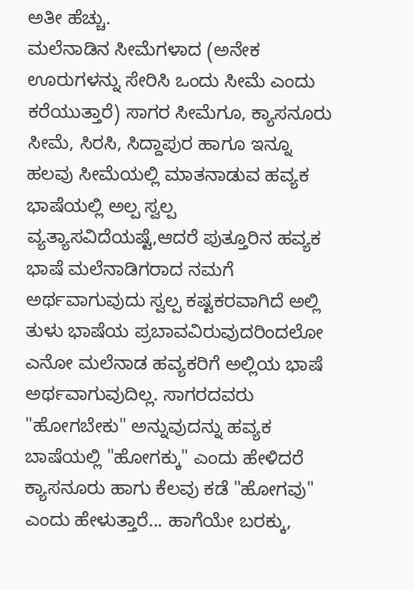ಅತೀ ಹೆಚ್ಚು.
ಮಲೆನಾಡಿನ ಸೀಮೆಗಳಾದ (ಅನೇಕ ಊರುಗಳನ್ನು ಸೇರಿಸಿ ಒಂದು ಸೀಮೆ ಎಂದು ಕರೆಯುತ್ತಾರೆ) ಸಾಗರ ಸೀಮೆಗೂ, ಕ್ಯಾಸನೂರು ಸೀಮೆ, ಸಿರಸಿ, ಸಿದ್ದಾಪುರ ಹಾಗೂ ಇನ್ನೂ ಹಲವು ಸೀಮೆಯಲ್ಲಿ ಮಾತನಾಡುವ ಹವ್ಯಕ ಭಾಷೆಯಲ್ಲಿ ಅಲ್ಪ ಸ್ವಲ್ಪ ವ್ಯತ್ಯಾಸವಿದೆಯಷ್ಟೆ,ಆದರೆ ಪುತ್ತೂರಿನ ಹವ್ಯಕ ಭಾಷೆ ಮಲೆನಾಡಿಗರಾದ ನಮಗೆ ಅರ್ಥವಾಗುವುದು ಸ್ವಲ್ಪ ಕಷ್ಟಕರವಾಗಿದೆ ಅಲ್ಲಿ ತುಳು ಭಾಷೆಯ ಪ್ರಬಾವವಿರುವುದರಿಂದಲೋ ಎನೋ ಮಲೆನಾಡ ಹವ್ಯಕರಿಗೆ ಅಲ್ಲಿಯ ಭಾಷೆ ಅರ್ಥವಾಗುವುದಿಲ್ಲ. ಸಾಗರದವರು "ಹೋಗಬೇಕು" ಅನ್ನುವುದನ್ನು ಹವ್ಯಕ ಬಾಷೆಯಲ್ಲಿ "ಹೋಗಕ್ಕು" ಎಂದು ಹೇಳಿದರೆ ಕ್ಯಾಸನೂರು ಹಾಗು ಕೆಲವು ಕಡೆ "ಹೋಗವು" ಎಂದು ಹೇಳುತ್ತಾರೆ... ಹಾಗೆಯೇ ಬರಕ್ಕು,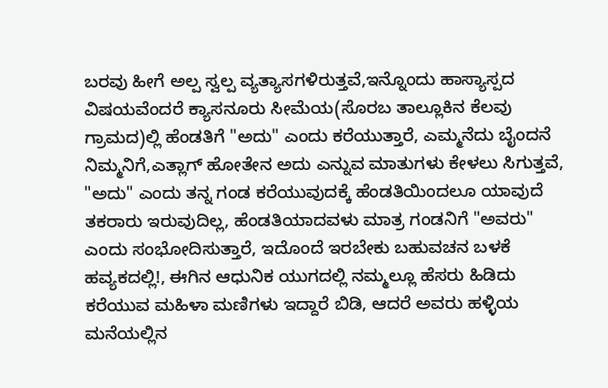ಬರವು ಹೀಗೆ ಅಲ್ಪ ಸ್ವಲ್ಪ ವ್ಯತ್ಯಾಸಗಳಿರುತ್ತವೆ,ಇನ್ನೊಂದು ಹಾಸ್ಯಾಸ್ಪದ ವಿಷಯವೆಂದರೆ ಕ್ಯಾಸನೂರು ಸೀಮೆಯ(ಸೊರಬ ತಾಲ್ಲೂಕಿನ ಕೆಲವು ಗ್ರಾಮದ)ಲ್ಲಿ ಹೆಂಡತಿಗೆ "ಅದು" ಎಂದು ಕರೆಯುತ್ತಾರೆ, ಎಮ್ಮನೆದು ಬೈಂದನೆ ನಿಮ್ಮನಿಗೆ,ಎತ್ಲಾಗ್ ಹೋತೇನ ಅದು ಎನ್ನುವ ಮಾತುಗಳು ಕೇಳಲು ಸಿಗುತ್ತವೆ, "ಅದು" ಎಂದು ತನ್ನ ಗಂಡ ಕರೆಯುವುದಕ್ಕೆ ಹೆಂಡತಿಯಿಂದಲೂ ಯಾವುದೆ ತಕರಾರು ಇರುವುದಿಲ್ಲ, ಹೆಂಡತಿಯಾದವಳು ಮಾತ್ರ ಗಂಡನಿಗೆ "ಅವರು" ಎಂದು ಸಂಭೋದಿಸುತ್ತಾರೆ, ಇದೊಂದೆ ಇರಬೇಕು ಬಹುವಚನ ಬಳಕೆ ಹವ್ಯಕದಲ್ಲಿ!, ಈಗಿನ ಆಧುನಿಕ ಯುಗದಲ್ಲಿ ನಮ್ಮಲ್ಲೂ ಹೆಸರು ಹಿಡಿದು ಕರೆಯುವ ಮಹಿಳಾ ಮಣಿಗಳು ಇದ್ದಾರೆ ಬಿಡಿ, ಆದರೆ ಅವರು ಹಳ್ಳಿಯ ಮನೆಯಲ್ಲಿನ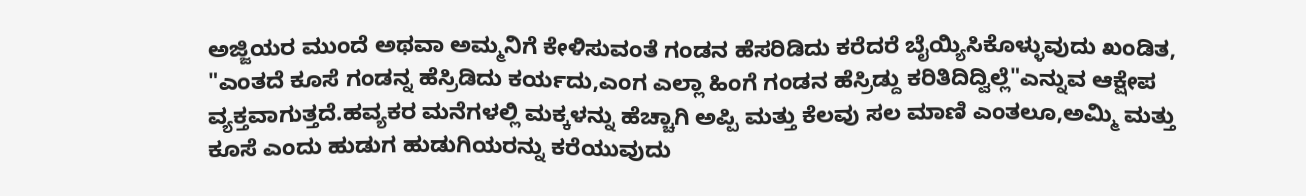ಅಜ್ಜಿಯರ ಮುಂದೆ ಅಥವಾ ಅಮ್ಮನಿಗೆ ಕೇಳಿಸುವಂತೆ ಗಂಡನ ಹೆಸರಿಡಿದು ಕರೆದರೆ ಬೈಯ್ಯಿಸಿಕೊಳ್ಳುವುದು ಖಂಡಿತ, "ಎಂತದೆ ಕೂಸೆ ಗಂಡನ್ನ ಹೆಸ್ರಿಡಿದು ಕರ್ಯದು,ಎಂಗ ಎಲ್ಲಾ ಹಿಂಗೆ ಗಂಡನ ಹೆಸ್ರಿಡ್ದು ಕರಿತಿದಿದ್ವಿಲ್ಲೆ"ಎನ್ನುವ ಆಕ್ಷೇಪ ವ್ಯಕ್ತವಾಗುತ್ತದೆ.ಹವ್ಯಕರ ಮನೆಗಳಲ್ಲಿ ಮಕ್ಕಳನ್ನು ಹೆಚ್ಚಾಗಿ ಅಪ್ಪಿ ಮತ್ತು ಕೆಲವು ಸಲ ಮಾಣಿ ಎಂತಲೂ,ಅಮ್ಮಿ ಮತ್ತು ಕೂಸೆ ಎಂದು ಹುಡುಗ ಹುಡುಗಿಯರನ್ನು ಕರೆಯುವುದು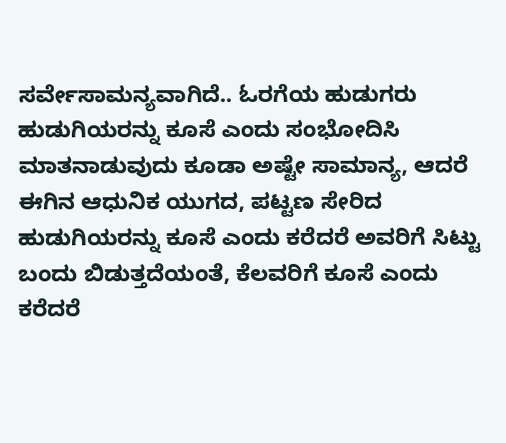ಸರ್ವೇಸಾಮನ್ಯವಾಗಿದೆ.. ಓರಗೆಯ ಹುಡುಗರು ಹುಡುಗಿಯರನ್ನು ಕೂಸೆ ಎಂದು ಸಂಭೋದಿಸಿ ಮಾತನಾಡುವುದು ಕೂಡಾ ಅಷ್ಟೇ ಸಾಮಾನ್ಯ, ಆದರೆ ಈಗಿನ ಆಧುನಿಕ ಯುಗದ, ಪಟ್ಟಣ ಸೇರಿದ ಹುಡುಗಿಯರನ್ನು ಕೂಸೆ ಎಂದು ಕರೆದರೆ ಅವರಿಗೆ ಸಿಟ್ಟು ಬಂದು ಬಿಡುತ್ತದೆಯಂತೆ, ಕೆಲವರಿಗೆ ಕೂಸೆ ಎಂದು ಕರೆದರೆ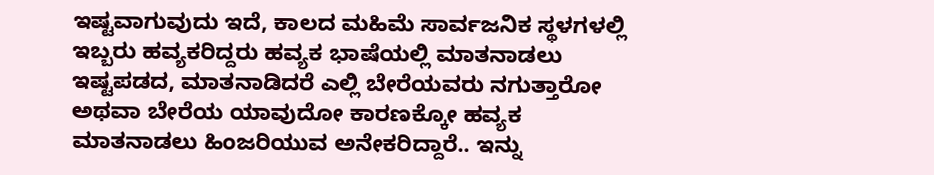ಇಷ್ಟವಾಗುವುದು ಇದೆ, ಕಾಲದ ಮಹಿಮೆ ಸಾರ್ವಜನಿಕ ಸ್ಥಳಗಳಲ್ಲಿ ಇಬ್ಬರು ಹವ್ಯಕರಿದ್ದರು ಹವ್ಯಕ ಭಾಷೆಯಲ್ಲಿ ಮಾತನಾಡಲು ಇಷ್ಟಪಡದ, ಮಾತನಾಡಿದರೆ ಎಲ್ಲಿ ಬೇರೆಯವರು ನಗುತ್ತಾರೋ ಅಥವಾ ಬೇರೆಯ ಯಾವುದೋ ಕಾರಣಕ್ಕೋ ಹವ್ಯಕ ಮಾತನಾಡಲು ಹಿಂಜರಿಯುವ ಅನೇಕರಿದ್ದಾರೆ.. ಇನ್ನು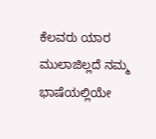ಕೆಲವರು ಯಾರ ಮುಲಾಜಿಲ್ಲದೆ ನಮ್ಮ ಭಾಷೆಯಲ್ಲಿಯೇ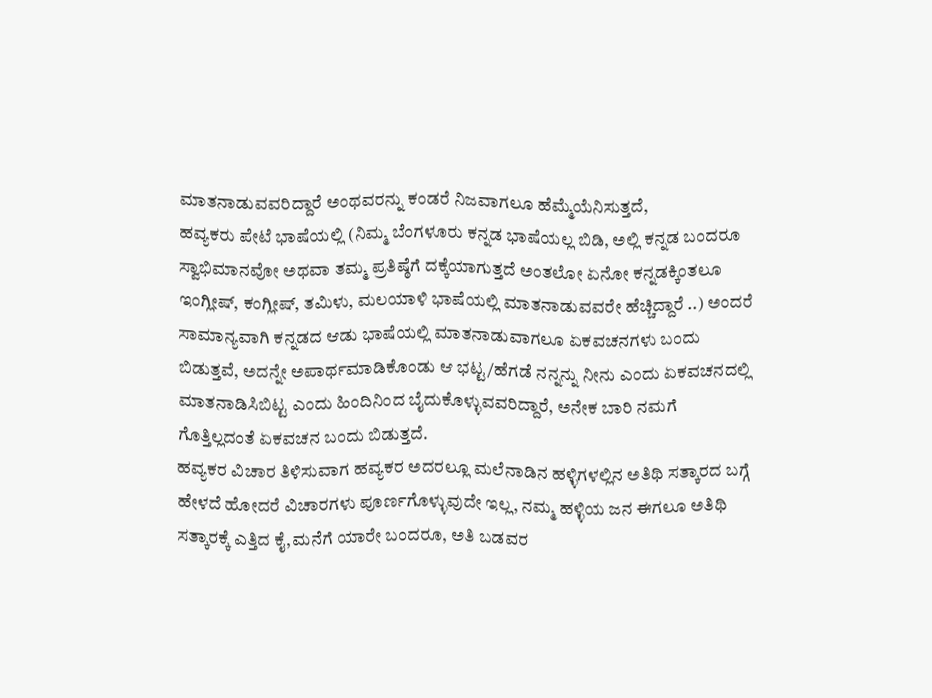ಮಾತನಾಡುವವರಿದ್ದಾರೆ ಅಂಥವರನ್ನು ಕಂಡರೆ ನಿಜವಾಗಲೂ ಹೆಮ್ಮೆಯೆನಿಸುತ್ತದೆ,
ಹವ್ಯಕರು ಪೇಟೆ ಭಾಷೆಯಲ್ಲಿ (ನಿಮ್ಮ ಬೆಂಗಳೂರು ಕನ್ನಡ ಭಾಷೆಯಲ್ಲ ಬಿಡಿ, ಅಲ್ಲಿ ಕನ್ನಡ ಬಂದರೂ ಸ್ವಾಭಿಮಾನವೋ ಅಥವಾ ತಮ್ಮ ಪ್ರತಿಷ್ಠೆಗೆ ದಕ್ಕೆಯಾಗುತ್ತದೆ ಅಂತಲೋ ಏನೋ ಕನ್ನಡಕ್ಕಿಂತಲೂ ಇಂಗ್ಲೀಷ್, ಕಂಗ್ಲೀಷ್, ತಮಿಳು, ಮಲಯಾಳಿ ಭಾಷೆಯಲ್ಲಿ ಮಾತನಾಡುವವರೇ ಹೆಚ್ಚಿದ್ದಾರೆ ..) ಅಂದರೆ ಸಾಮಾನ್ಯವಾಗಿ ಕನ್ನಡದ ಆಡು ಭಾಷೆಯಲ್ಲಿ ಮಾತನಾಡುವಾಗಲೂ ಏಕವಚನಗಳು ಬಂದು ಬಿಡುತ್ತವೆ, ಅದನ್ನೇ ಅಪಾರ್ಥಮಾಡಿಕೊಂಡು ಆ ಭಟ್ಟ/ಹೆಗಡೆ ನನ್ನನ್ನು ನೀನು ಎಂದು ಏಕವಚನದಲ್ಲಿ ಮಾತನಾಡಿಸಿಬಿಟ್ಟ ಎಂದು ಹಿಂದಿನಿಂದ ಬೈದುಕೊಳ್ಳುವವರಿದ್ದಾರೆ, ಅನೇಕ ಬಾರಿ ನಮಗೆ ಗೊತ್ತಿಲ್ಲದಂತೆ ಏಕವಚನ ಬಂದು ಬಿಡುತ್ತದೆ.
ಹವ್ಯಕರ ವಿಚಾರ ತಿಳಿಸುವಾಗ ಹವ್ಯಕರ ಅದರಲ್ಲೂ ಮಲೆನಾಡಿನ ಹಳ್ಳಿಗಳಲ್ಲಿನ ಅತಿಥಿ ಸತ್ಕಾರದ ಬಗ್ಗೆ ಹೇಳದೆ ಹೋದರೆ ವಿಚಾರಗಳು ಪೂರ್ಣಗೊಳ್ಳುವುದೇ ಇಲ್ಲ, ನಮ್ಮ ಹಳ್ಳಿಯ ಜನ ಈಗಲೂ ಅತಿಥಿ ಸತ್ಕಾರಕ್ಕೆ ಎತ್ತಿದ ಕೈ,ಮನೆಗೆ ಯಾರೇ ಬಂದರೂ, ಅತಿ ಬಡವರ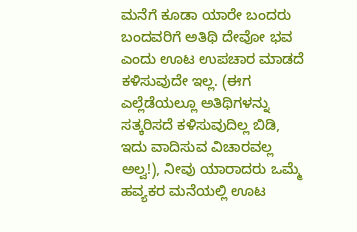ಮನೆಗೆ ಕೂಡಾ ಯಾರೇ ಬಂದರು ಬಂದವರಿಗೆ ಅತಿಥಿ ದೇವೋ ಭವ ಎಂದು ಊಟ ಉಪಚಾರ ಮಾಡದೆ ಕಳಿಸುವುದೇ ಇಲ್ಲ. (ಈಗ ಎಲ್ಲೆಡೆಯಲ್ಲೂ ಅತಿಥಿಗಳನ್ನು ಸತ್ಕರಿಸದೆ ಕಳಿಸುವುದಿಲ್ಲ ಬಿಡಿ, ಇದು ವಾದಿಸುವ ವಿಚಾರವಲ್ಲ ಅಲ್ವ!), ನೀವು ಯಾರಾದರು ಒಮ್ಮೆ ಹವ್ಯಕರ ಮನೆಯಲ್ಲಿ ಊಟ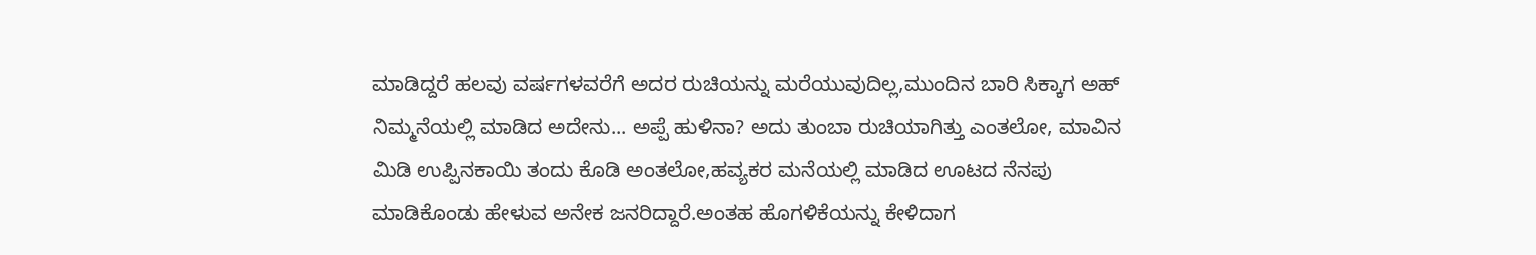ಮಾಡಿದ್ದರೆ ಹಲವು ವರ್ಷಗಳವರೆಗೆ ಅದರ ರುಚಿಯನ್ನು ಮರೆಯುವುದಿಲ್ಲ,ಮುಂದಿನ ಬಾರಿ ಸಿಕ್ಕಾಗ ಅಹ್ ನಿಮ್ಮನೆಯಲ್ಲಿ ಮಾಡಿದ ಅದೇನು... ಅಪ್ಪೆ ಹುಳಿನಾ? ಅದು ತುಂಬಾ ರುಚಿಯಾಗಿತ್ತು ಎಂತಲೋ, ಮಾವಿನ ಮಿಡಿ ಉಪ್ಪಿನಕಾಯಿ ತಂದು ಕೊಡಿ ಅಂತಲೋ,ಹವ್ಯಕರ ಮನೆಯಲ್ಲಿ ಮಾಡಿದ ಊಟದ ನೆನಪು ಮಾಡಿಕೊಂಡು ಹೇಳುವ ಅನೇಕ ಜನರಿದ್ದಾರೆ.ಅಂತಹ ಹೊಗಳಿಕೆಯನ್ನು ಕೇಳಿದಾಗ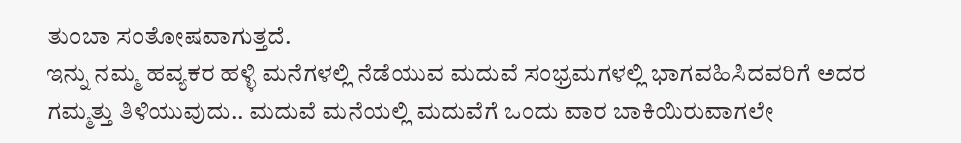ತುಂಬಾ ಸಂತೋಷವಾಗುತ್ತದೆ.
ಇನ್ನು ನಮ್ಮ ಹವ್ಯಕರ ಹಳ್ಳಿ ಮನೆಗಳಲ್ಲಿ ನೆಡೆಯುವ ಮದುವೆ ಸಂಭ್ರಮಗಳಲ್ಲಿ ಭಾಗವಹಿಸಿದವರಿಗೆ ಅದರ ಗಮ್ಮತ್ತು ತಿಳಿಯುವುದು.. ಮದುವೆ ಮನೆಯಲ್ಲಿ ಮದುವೆಗೆ ಒಂದು ವಾರ ಬಾಕಿಯಿರುವಾಗಲೇ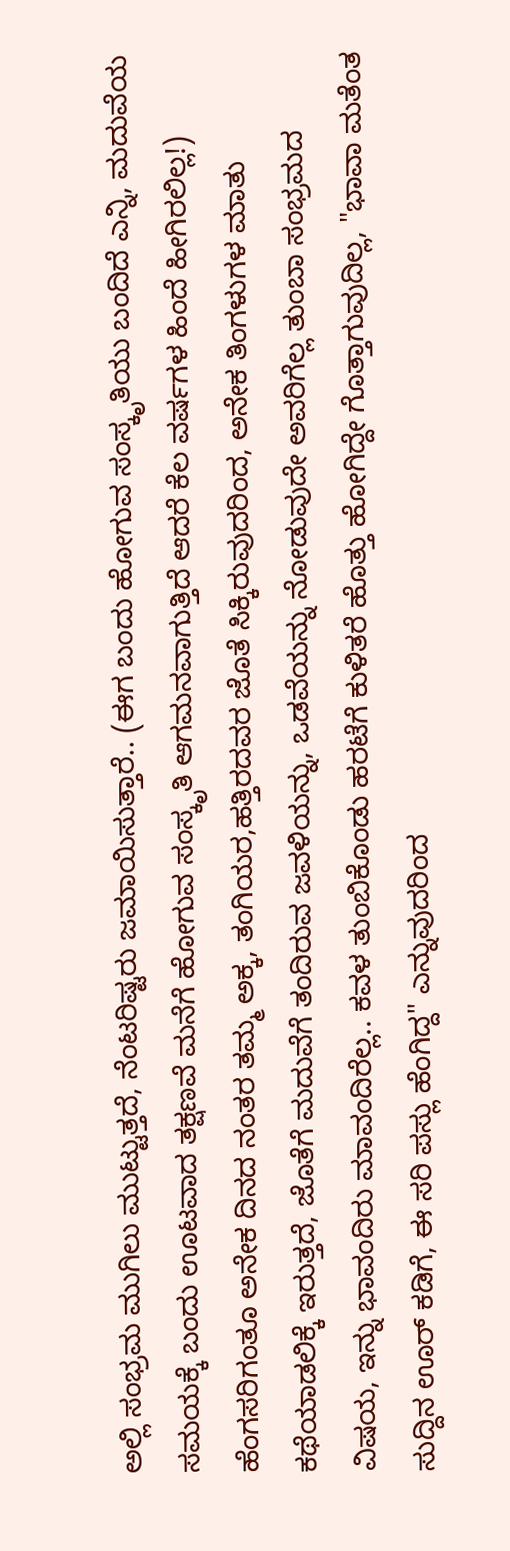ಅಲ್ಲಿ ಸಂಭ್ರಮ ಮುಗಿಲು ಮುಟ್ಟುತ್ತದೆ, ನೆಂಟರಿಷ್ಟರು ಜಮಾಯಿಸುತ್ತಾರೆ.. (ಈಗ ಬಂದು ಹೋಗುವ ಸಂಸ್ಕೃತಿಯು ಬಂದಿದೆ ಎನ್ನಿ, ಮದುವೆಯ ಸಮಯಕ್ಕೆ ಬಂದು ಊಟವಾದ ತಕ್ಷಣವೆ ಮನೆಗೆ ಹೋಗುವ ಸಂಸ್ಕೃತಿ ಆಗಮನವಾಗುತ್ತಿದೆ ಆದರೆ ಕೆಲ ವರ್ಷಗಳ ಹಿಂದೆ ಹೀಗಿರಲಿಲ್ಲ!) ಹೆಂಗಸರಿಗಂತೂ ಅನೇಕ ದಿನದ ನಂತರ ತಮ್ಮ ಅಕ್ಕ, ತಂಗಿಯರ,ಹತ್ತಿರದವರ ಜೊತೆ ಸಿಕ್ಕಿರುವುದರಿಂದ, ಅನೇಕ ತಿಂಗಳುಗಳ ಮಾತು ಕಥೆಯಾಡಲಿಕ್ಕೆ ಇರುತ್ತದೆ, ಜೊತೆಗೆ ಮದುವೆಗೆ ತಂದಿರುವ ಜವಳಿಯನ್ನು, ಒಡವೆಯನ್ನು ನೋಡುವುದೇ ಅವರಿಗೆಲ್ಲ ತುಂಬಾ ಸಂಭ್ರಮದ ವಿಷಯ, ಇನ್ನು ಭಾವಂದಿರು ಮಾವಂದಿರೆಲ್ಲ.. ಕವಳ ತುಂಬಿಕೊಂಡು ಹರಟೆಗೆ ಕುಳಿತರೆ ಹೊತ್ತು ಹೋಗಿದ್ದೇ ಗೊತ್ತಾಗುವುದಿಲ್ಲ, "ಭಾವಾ ಮತೆಂತ ಸುದ್ದಿನ ಊರ್ ಕಡಿಗೆ, ಈ ಸರಿ ಪಸ್ಲು ಹೆಂಗಿದ್ದ" ಎನ್ನುವುದರಿಂದ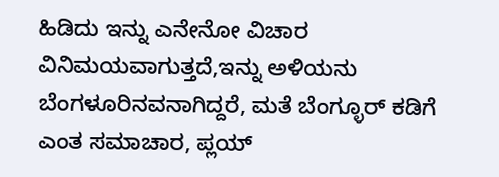ಹಿಡಿದು ಇನ್ನು ಎನೇನೋ ವಿಚಾರ ವಿನಿಮಯವಾಗುತ್ತದೆ,ಇನ್ನು ಅಳಿಯನು ಬೆಂಗಳೂರಿನವನಾಗಿದ್ದರೆ, ಮತೆ ಬೆಂಗ್ಳೂರ್ ಕಡಿಗೆ ಎಂತ ಸಮಾಚಾರ, ಪ್ಲಯ್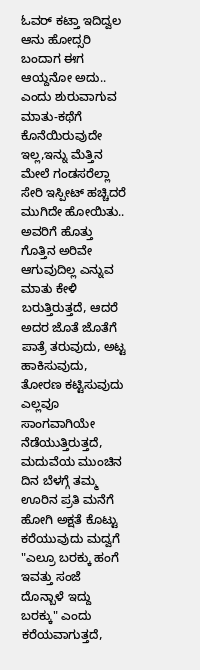ಓವರ್ ಕಟ್ತಾ ಇದಿದ್ವಲ ಆನು ಹೋದ್ಸರಿ ಬಂದಾಗ ಈಗ ಆಯ್ದನೋ ಅದು.. ಎಂದು ಶುರುವಾಗುವ ಮಾತು-ಕಥೆಗೆ ಕೊನೆಯಿರುವುದೇ ಇಲ್ಲ,ಇನ್ನು ಮೆತ್ತಿನ ಮೇಲೆ ಗಂಡಸರೆಲ್ಲಾ ಸೇರಿ ಇಸ್ಪೀಟ್ ಹಚ್ಚಿದರೆ ಮುಗಿದೇ ಹೋಯಿತು.. ಅವರಿಗೆ ಹೊತ್ತು ಗೊತ್ತಿನ ಅರಿವೇ ಆಗುವುದಿಲ್ಲ ಎನ್ನುವ ಮಾತು ಕೇಳಿ ಬರುತ್ತಿರುತ್ತದೆ, ಆದರೆ ಅದರ ಜೊತೆ ಜೊತೆಗೆ ಪಾತ್ರೆ ತರುವುದು, ಅಟ್ಟ ಹಾಕಿಸುವುದು, ತೋರಣ ಕಟ್ಟಿಸುವುದು ಎಲ್ಲವೂ ಸಾಂಗವಾಗಿಯೇ ನೆಡೆಯುತ್ತಿರುತ್ತದೆ, ಮದುವೆಯ ಮುಂಚಿನ ದಿನ ಬೆಳಗ್ಗೆ ತಮ್ಮ ಊರಿನ ಪ್ರತಿ ಮನೆಗೆ ಹೋಗಿ ಅಕ್ಷತೆ ಕೊಟ್ಟು ಕರೆಯುವುದು ಮದ್ವಗೆ "ಎಲ್ರೂ ಬರಕ್ಕು ಹಂಗೆ ಇವತ್ತು ಸಂಜೆ ದೊನ್ಬಾಳೆ ಇದ್ದು ಬರಕ್ಕು" ಎಂದು ಕರೆಯವಾಗುತ್ತದೆ,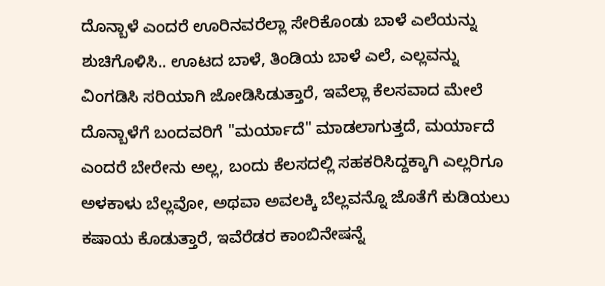ದೊನ್ಬಾಳೆ ಎಂದರೆ ಊರಿನವರೆಲ್ಲಾ ಸೇರಿಕೊಂಡು ಬಾಳೆ ಎಲೆಯನ್ನು ಶುಚಿಗೊಳಿಸಿ.. ಊಟದ ಬಾಳೆ, ತಿಂಡಿಯ ಬಾಳೆ ಎಲೆ, ಎಲ್ಲವನ್ನು ವಿಂಗಡಿಸಿ ಸರಿಯಾಗಿ ಜೋಡಿಸಿಡುತ್ತಾರೆ, ಇವೆಲ್ಲಾ ಕೆಲಸವಾದ ಮೇಲೆ ದೊನ್ಬಾಳೆಗೆ ಬಂದವರಿಗೆ "ಮರ್ಯಾದೆ" ಮಾಡಲಾಗುತ್ತದೆ, ಮರ್ಯಾದೆ ಎಂದರೆ ಬೇರೇನು ಅಲ್ಲ, ಬಂದು ಕೆಲಸದಲ್ಲಿ ಸಹಕರಿಸಿದ್ದಕ್ಕಾಗಿ ಎಲ್ಲರಿಗೂ ಅಳಕಾಳು ಬೆಲ್ಲವೋ, ಅಥವಾ ಅವಲಕ್ಕಿ ಬೆಲ್ಲವನ್ನೊ ಜೊತೆಗೆ ಕುಡಿಯಲು ಕಷಾಯ ಕೊಡುತ್ತಾರೆ, ಇವೆರೆಡರ ಕಾಂಬಿನೇಷನ್ನೆ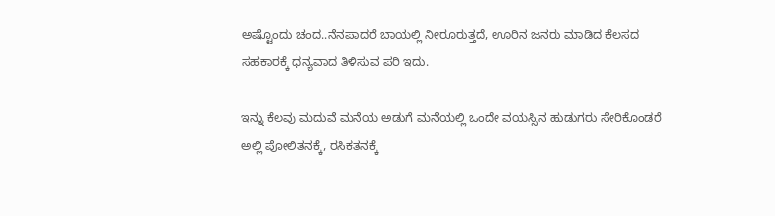ಅಷ್ಟೊಂದು ಚಂದ..ನೆನಪಾದರೆ ಬಾಯಲ್ಲಿ ನೀರೂರುತ್ತದೆ, ಊರಿನ ಜನರು ಮಾಡಿದ ಕೆಲಸದ ಸಹಕಾರಕ್ಕೆ ಧನ್ಯವಾದ ತಿಳಿಸುವ ಪರಿ ಇದು.

ಇನ್ನು ಕೆಲವು ಮದುವೆ ಮನೆಯ ಅಡುಗೆ ಮನೆಯಲ್ಲಿ ಒಂದೇ ವಯಸ್ಸಿನ ಹುಡುಗರು ಸೇರಿಕೊಂಡರೆ ಅಲ್ಲಿ ಪೋಲಿತನಕ್ಕೆ, ರಸಿಕತನಕ್ಕೆ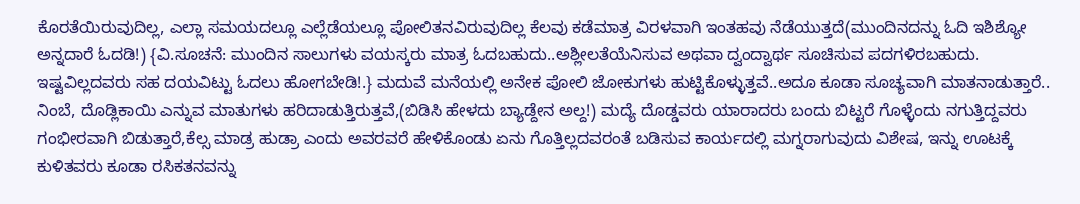ಕೊರತೆಯಿರುವುದಿಲ್ಲ, ಎಲ್ಲಾ ಸಮಯದಲ್ಲೂ ಎಲ್ಲೆಡೆಯಲ್ಲೂ ಪೋಲಿತನವಿರುವುದಿಲ್ಲ ಕೆಲವು ಕಡೆಮಾತ್ರ ವಿರಳವಾಗಿ ಇಂತಹವು ನೆಡೆಯುತ್ತದೆ(ಮುಂದಿನದನ್ನು ಓದಿ ಇಶಿಶ್ಯೋ ಅನ್ನದಾರೆ ಓದಡಿ!) {ವಿ.ಸೂಚನೆ: ಮುಂದಿನ ಸಾಲುಗಳು ವಯಸ್ಕರು ಮಾತ್ರ ಓದಬಹುದು..ಅಶ್ಲೀಲತೆಯೆನಿಸುವ ಅಥವಾ ದ್ವಂದ್ವಾರ್ಥ ಸೂಚಿಸುವ ಪದಗಳಿರಬಹುದು. ಇಷ್ಟವಿಲ್ಲದವರು ಸಹ ದಯವಿಟ್ಟು ಓದಲು ಹೋಗಬೇಡಿ!.} ಮದುವೆ ಮನೆಯಲ್ಲಿ ಅನೇಕ ಪೋಲಿ ಜೋಕುಗಳು ಹುಟ್ಟಿಕೊಳ್ಳುತ್ತವೆ..ಅದೂ ಕೂಡಾ ಸೂಚ್ಯವಾಗಿ ಮಾತನಾಡುತ್ತಾರೆ.. ನಿಂಬೆ, ದೊಡ್ಲಿಕಾಯಿ ಎನ್ನುವ ಮಾತುಗಳು ಹರಿದಾಡುತ್ತಿರುತ್ತವೆ,(ಬಿಡಿಸಿ ಹೇಳದು ಬ್ಯಾಡ್ದೇನ ಅಲ್ದ!) ಮದ್ಯೆ ದೊಡ್ಡವರು ಯಾರಾದರು ಬಂದು ಬಿಟ್ಟರೆ ಗೊಳ್ಳೆಂದು ನಗುತ್ತಿದ್ದವರು ಗಂಭೀರವಾಗಿ ಬಿಡುತ್ತಾರೆ,ಕೆಲ್ಸ ಮಾಡ್ರ ಹುಡ್ರಾ ಎಂದು ಅವರವರೆ ಹೇಳಿಕೊಂಡು ಏನು ಗೊತ್ತಿಲ್ಲದವರಂತೆ ಬಡಿಸುವ ಕಾರ್ಯದಲ್ಲಿ ಮಗ್ನರಾಗುವುದು ವಿಶೇಷ, ಇನ್ನು ಊಟಕ್ಕೆ ಕುಳಿತವರು ಕೂಡಾ ರಸಿಕತನವನ್ನು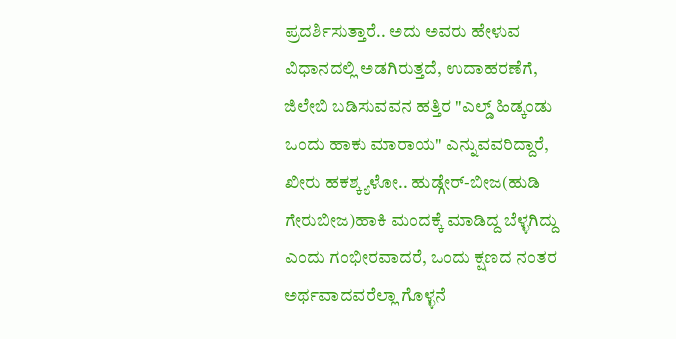ಪ್ರದರ್ಶಿಸುತ್ತಾರೆ.. ಅದು ಅವರು ಹೇಳುವ ವಿಧಾನದಲ್ಲಿ ಅಡಗಿರುತ್ತದೆ, ಉದಾಹರಣೆಗೆ, ಜಿಲೇಬಿ ಬಡಿಸುವವನ ಹತ್ತಿರ "ಎಲ್ಡ್ ಹಿಡ್ಕಂಡು ಒಂದು ಹಾಕು ಮಾರಾಯ" ಎನ್ನುವವರಿದ್ದಾರೆ, ಖೀರು ಹಕಶ್ಕ್ಯಳೋ.. ಹುಡ್ಗೇರ್-ಬೀಜ(ಹುಡಿ ಗೇರುಬೀಜ)ಹಾಕಿ ಮಂದಕ್ಕೆ ಮಾಡಿದ್ದ ಬೆಳ್ಳಗಿದ್ದು ಎಂದು ಗಂಭೀರವಾದರೆ, ಒಂದು ಕ್ಷಣದ ನಂತರ ಅರ್ಥವಾದವರೆಲ್ಲಾ ಗೊಳ್ಳನೆ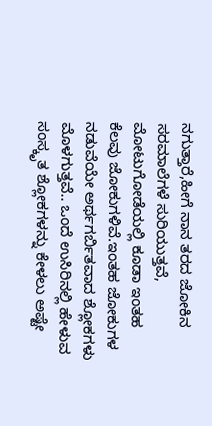ನಗುತ್ತಾರೆ,ಹೀಗೆ ನಾನ ತರದ ಜೋಕಿನ ಸರಮಾಲೆಗಳೆ ಸುರಿಯುತ್ತವೆ, ಮೋಟುಗೋಡೆಯಲ್ಲಿ ಕೂಡಾ ಇಂತಹ ಕೆಲವು ಜೋಕುಗಳಿವೆ.ಇಂತಹ ಜೋಕುಗಳ ನಡುವೆಯೇ ಅರ್ಥಗರ್ಬಿತವಾದ ಶ್ಲೋಕಗಳು ಮೊಳಗುತ್ತವೆ.. ಒಂದೆ ಉಸಿರಿನಲ್ಲಿ ಹೇಳುವ ಸಂಸ್ಕೃತ ಶ್ಲೋಕಗಳನ್ನು ಕೇಳಲು ಅಷ್ಟೇ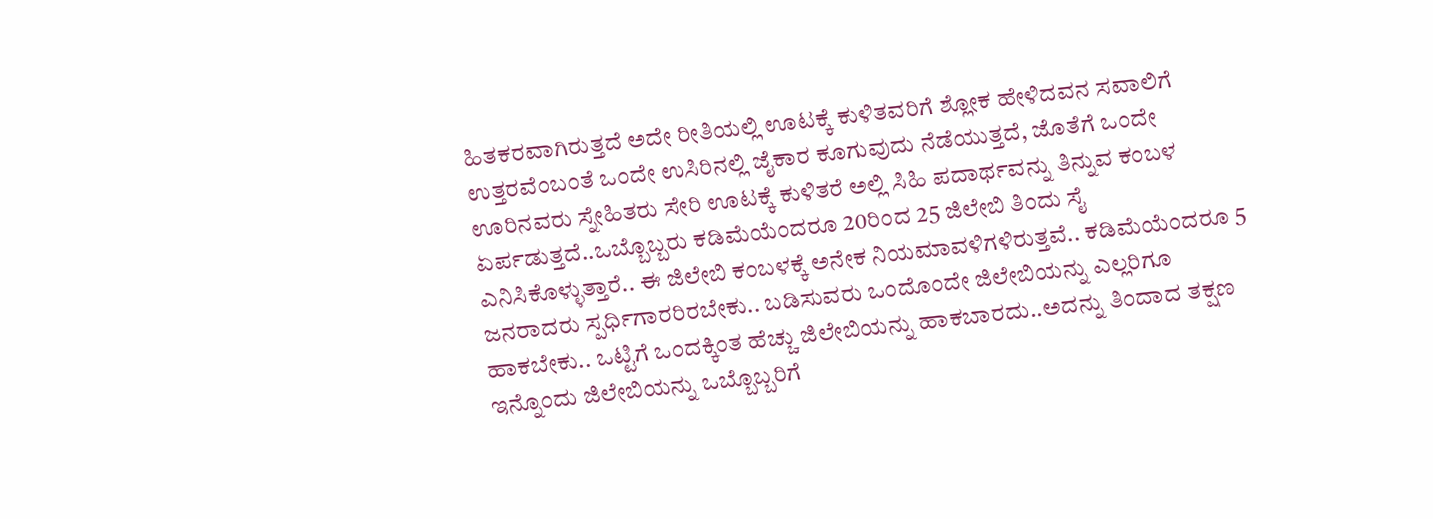ಹಿತಕರವಾಗಿರುತ್ತದೆ ಅದೇ ರೀತಿಯಲ್ಲಿ ಊಟಕ್ಕೆ ಕುಳಿತವರಿಗೆ ಶ್ಲೋಕ ಹೇಳಿದವನ ಸವಾಲಿಗೆ ಉತ್ತರವೆಂಬಂತೆ ಒಂದೇ ಉಸಿರಿನಲ್ಲಿ ಜೈಕಾರ ಕೂಗುವುದು ನೆಡೆಯುತ್ತದೆ, ಜೊತೆಗೆ ಒಂದೇ ಊರಿನವರು ಸ್ನೇಹಿತರು ಸೇರಿ ಊಟಕ್ಕೆ ಕುಳಿತರೆ ಅಲ್ಲಿ ಸಿಹಿ ಪದಾರ್ಥವನ್ನು ತಿನ್ನುವ ಕಂಬಳ ಏರ್ಪಡುತ್ತದೆ..ಒಬ್ಬೊಬ್ಬರು ಕಡಿಮೆಯೆಂದರೂ 20ರಿಂದ 25 ಜಿಲೇಬಿ ತಿಂದು ಸೈ ಎನಿಸಿಕೊಳ್ಳುತ್ತಾರೆ.. ಈ ಜಿಲೇಬಿ ಕಂಬಳಕ್ಕೆ ಅನೇಕ ನಿಯಮಾವಳಿಗಳಿರುತ್ತವೆ.. ಕಡಿಮೆಯೆಂದರೂ 5 ಜನರಾದರು ಸ್ಪರ್ಧಿಗಾರರಿರಬೇಕು.. ಬಡಿಸುವರು ಒಂದೊಂದೇ ಜಿಲೇಬಿಯನ್ನು ಎಲ್ಲರಿಗೂ ಹಾಕಬೇಕು.. ಒಟ್ಟಿಗೆ ಒಂದಕ್ಕಿಂತ ಹೆಚ್ಚು ಜಿಲೇಬಿಯನ್ನು ಹಾಕಬಾರದು..ಅದನ್ನು ತಿಂದಾದ ತಕ್ಷಣ ಇನ್ನೊಂದು ಜಿಲೇಬಿಯನ್ನು ಒಬ್ಬೊಬ್ಬರಿಗೆ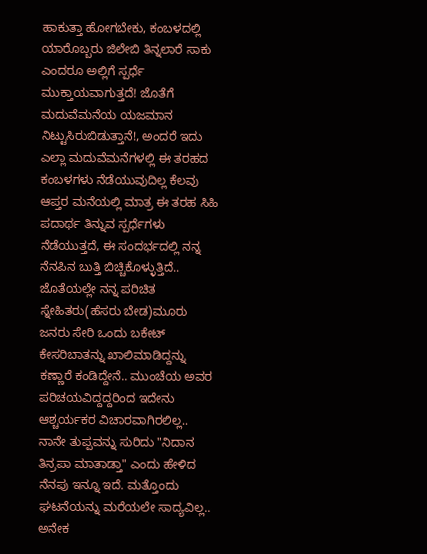ಹಾಕುತ್ತಾ ಹೋಗಬೇಕು, ಕಂಬಳದಲ್ಲಿ ಯಾರೊಬ್ಬರು ಜಿಲೇಬಿ ತಿನ್ನಲಾರೆ ಸಾಕು ಎಂದರೂ ಅಲ್ಲಿಗೆ ಸ್ಪರ್ಧೆ ಮುಕ್ತಾಯವಾಗುತ್ತದೆ! ಜೊತೆಗೆ ಮದುವೆಮನೆಯ ಯಜಮಾನ ನಿಟ್ಟುಸಿರುಬಿಡುತ್ತಾನೆ!, ಅಂದರೆ ಇದು ಎಲ್ಲಾ ಮದುವೆಮನೆಗಳಲ್ಲಿ ಈ ತರಹದ ಕಂಬಳಗಳು ನೆಡೆಯುವುದಿಲ್ಲ ಕೆಲವು ಆಪ್ತರ ಮನೆಯಲ್ಲಿ ಮಾತ್ರ ಈ ತರಹ ಸಿಹಿ ಪದಾರ್ಥ ತಿನ್ನುವ ಸ್ಪರ್ಧೆಗಳು ನೆಡೆಯುತ್ತದೆ, ಈ ಸಂದರ್ಭದಲ್ಲಿ ನನ್ನ ನೆನಪಿನ ಬುತ್ತಿ ಬಿಚ್ಚಿಕೊಳ್ಳುತ್ತಿದೆ.. ಜೊತೆಯಲ್ಲೇ ನನ್ನ ಪರಿಚಿತ ಸ್ನೇಹಿತರು(ಹೆಸರು ಬೇಡ)ಮೂರು ಜನರು ಸೇರಿ ಒಂದು ಬಕೇಟ್ ಕೇಸರಿಬಾತನ್ನು ಖಾಲಿಮಾಡಿದ್ದನ್ನು ಕಣ್ಣಾರೆ ಕಂಡಿದ್ದೇನೆ.. ಮುಂಚೆಯ ಅವರ ಪರಿಚಯವಿದ್ದದ್ದರಿಂದ ಇದೇನು ಆಶ್ಚರ್ಯಕರ ವಿಚಾರವಾಗಿರಲಿಲ್ಲ.. ನಾನೇ ತುಪ್ಪವನ್ನು ಸುರಿದು "ನಿದಾನ ತಿನ್ರಪಾ ಮಾತಾಡ್ತಾ" ಎಂದು ಹೇಳಿದ ನೆನಪು ಇನ್ನೂ ಇದೆ. ಮತ್ತೊಂದು ಘಟನೆಯನ್ನು ಮರೆಯಲೇ ಸಾದ್ಯವಿಲ್ಲ.. ಅನೇಕ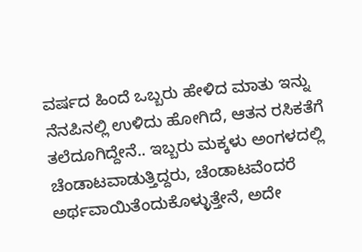ವರ್ಷದ ಹಿಂದೆ ಒಬ್ಬರು ಹೇಳಿದ ಮಾತು ಇನ್ನು ನೆನಪಿನಲ್ಲಿ ಉಳಿದು ಹೋಗಿದೆ, ಆತನ ರಸಿಕತೆಗೆ ತಲೆದೂಗಿದ್ದೇನೆ.. ಇಬ್ಬರು ಮಕ್ಕಳು ಅಂಗಳದಲ್ಲಿ ಚೆಂಡಾಟವಾಡುತ್ತಿದ್ದರು, ಚೆಂಡಾಟವೆಂದರೆ ಅರ್ಥವಾಯಿತೆಂದುಕೊಳ್ಳುತ್ತೇನೆ, ಅದೇ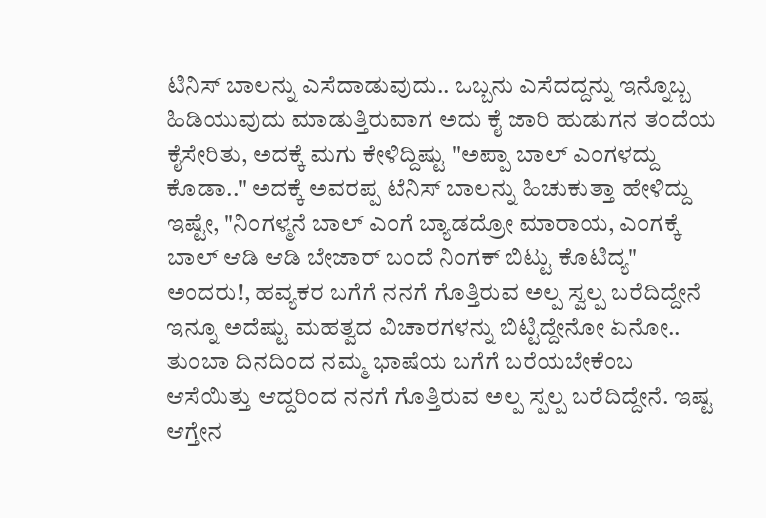ಟಿನಿಸ್ ಬಾಲನ್ನು ಎಸೆದಾಡುವುದು.. ಒಬ್ಬನು ಎಸೆದದ್ದನ್ನು ಇನ್ನೊಬ್ಬ ಹಿಡಿಯುವುದು ಮಾಡುತ್ತಿರುವಾಗ ಅದು ಕೈ ಜಾರಿ ಹುಡುಗನ ತಂದೆಯ ಕೈಸೇರಿತು, ಅದಕ್ಕೆ ಮಗು ಕೇಳಿದ್ದಿಷ್ಟು "ಅಪ್ಪಾ ಬಾಲ್ ಎಂಗಳದ್ದು ಕೊಡಾ.." ಅದಕ್ಕೆ ಅವರಪ್ಪ ಟೆನಿಸ್ ಬಾಲನ್ನು ಹಿಚುಕುತ್ತಾ ಹೇಳಿದ್ದು ಇಷ್ಟೇ, "ನಿಂಗಳ್ಮನೆ ಬಾಲ್ ಎಂಗೆ ಬ್ಯಾಡದ್ರೋ ಮಾರಾಯ, ಎಂಗಕ್ಕೆ ಬಾಲ್ ಆಡಿ ಆಡಿ ಬೇಜಾರ್ ಬಂದೆ ನಿಂಗಕ್ ಬಿಟ್ಟು ಕೊಟಿದ್ಯ" ಅಂದರು!, ಹವ್ಯಕರ ಬಗೆಗೆ ನನಗೆ ಗೊತ್ತಿರುವ ಅಲ್ಪ ಸ್ವಲ್ಪ ಬರೆದಿದ್ದೇನೆ ಇನ್ನೂ ಅದೆಷ್ಟು ಮಹತ್ವದ ವಿಚಾರಗಳನ್ನು ಬಿಟ್ಟಿದ್ದೇನೋ ಏನೋ.. ತುಂಬಾ ದಿನದಿಂದ ನಮ್ಮ ಭಾಷೆಯ ಬಗೆಗೆ ಬರೆಯಬೇಕೆಂಬ ಆಸೆಯಿತ್ತು ಆದ್ದರಿಂದ ನನಗೆ ಗೊತ್ತಿರುವ ಅಲ್ಪ ಸ್ಪಲ್ಪ ಬರೆದಿದ್ದೇನೆ. ಇಷ್ಟ ಆಗ್ತೇನ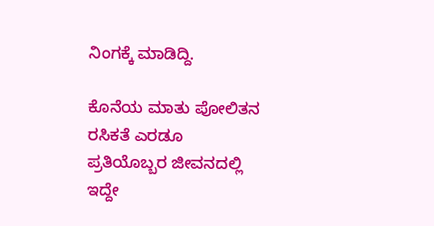ನಿಂಗಕ್ಕೆ ಮಾಡಿದ್ದಿ.

ಕೊನೆಯ ಮಾತು ಪೋಲಿತನ ರಸಿಕತೆ ಎರಡೂ ಪ್ರತಿಯೊಬ್ಬರ ಜೀವನದಲ್ಲಿ ಇದ್ದೇ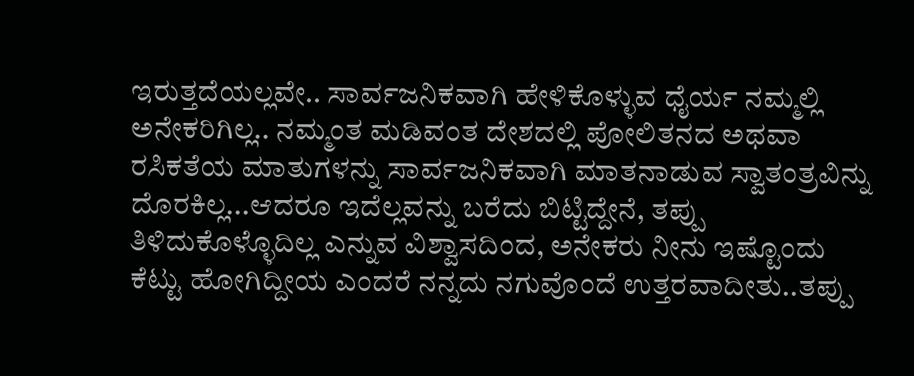ಇರುತ್ತದೆಯಲ್ಲವೇ.. ಸಾರ್ವಜನಿಕವಾಗಿ ಹೇಳಿಕೊಳ್ಳುವ ಧೈರ್ಯ ನಮ್ಮಲ್ಲಿ ಅನೇಕರಿಗಿಲ್ಲ.. ನಮ್ಮಂತ ಮಡಿವಂತ ದೇಶದಲ್ಲಿ ಪೋಲಿತನದ ಅಥವಾ ರಸಿಕತೆಯ ಮಾತುಗಳನ್ನು ಸಾರ್ವಜನಿಕವಾಗಿ ಮಾತನಾಡುವ ಸ್ವಾತಂತ್ರವಿನ್ನು ದೊರಕಿಲ್ಲ...ಆದರೂ ಇದೆಲ್ಲವನ್ನು ಬರೆದು ಬಿಟ್ಟಿದ್ದೇನೆ, ತಪ್ಪು ತಿಳಿದುಕೊಳ್ಳೊದಿಲ್ಲ ಎನ್ನುವ ವಿಶ್ವಾಸದಿಂದ, ಅನೇಕರು ನೀನು ಇಷ್ಟೊಂದು ಕೆಟ್ಟು ಹೋಗಿದ್ದೀಯ ಎಂದರೆ ನನ್ನದು ನಗುವೊಂದೆ ಉತ್ತರವಾದೀತು..ತಪ್ಪು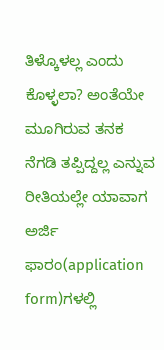ತಿಳ್ಕೊಳಲ್ಲ ಎಂದು ಕೊಳ್ಳಲಾ? ಅಂತೆಯೇ ಮೂಗಿರುವ ತನಕ ನೆಗಡಿ ತಪ್ಪಿದ್ದಲ್ಲ ಎನ್ನುವ ರೀತಿಯಲ್ಲೇ ಯಾವಾಗ ಅರ್ಜಿ ಫಾರಂ(application form)ಗಳಲ್ಲಿ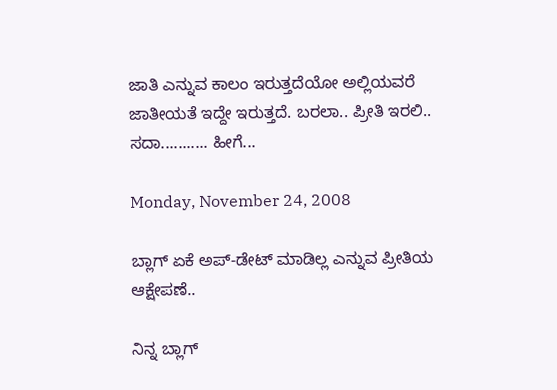ಜಾತಿ ಎನ್ನುವ ಕಾಲಂ ಇರುತ್ತದೆಯೋ ಅಲ್ಲಿಯವರೆ ಜಾತೀಯತೆ ಇದ್ದೇ ಇರುತ್ತದೆ. ಬರಲಾ.. ಪ್ರೀತಿ ಇರಲಿ.. ಸದಾ........... ಹೀಗೆ...

Monday, November 24, 2008

ಬ್ಲಾಗ್ ಏಕೆ ಅಪ್-ಡೇಟ್ ಮಾಡಿಲ್ಲ ಎನ್ನುವ ಪ್ರೀತಿಯ ಆಕ್ಷೇಪಣೆ..

ನಿನ್ನ ಬ್ಲಾಗ್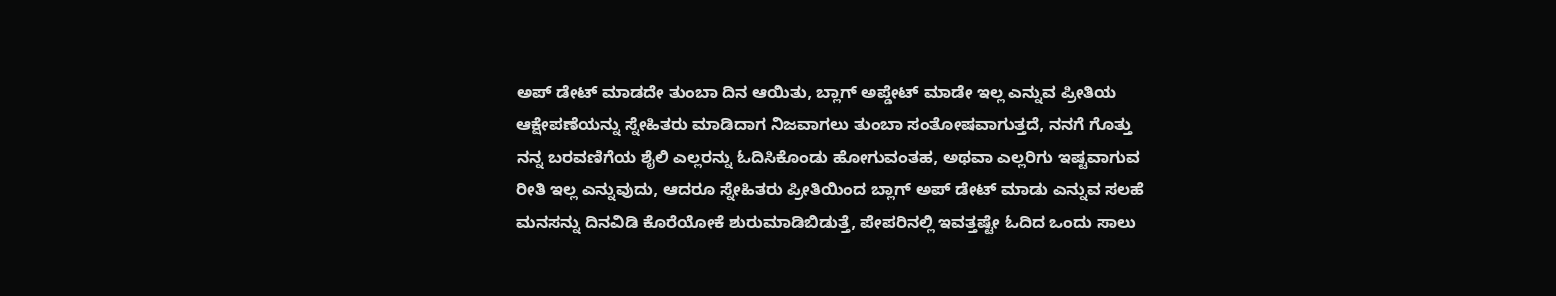ಅಪ್ ಡೇಟ್ ಮಾಡದೇ ತುಂಬಾ ದಿನ ಆಯಿತು, ಬ್ಲಾಗ್ ಅಪ್ಡೇಟ್ ಮಾಡೇ ಇಲ್ಲ ಎನ್ನುವ ಪ್ರೀತಿಯ ಆಕ್ಷೇಪಣೆಯನ್ನು ಸ್ನೇಹಿತರು ಮಾಡಿದಾಗ ನಿಜವಾಗಲು ತುಂಬಾ ಸಂತೋಷವಾಗುತ್ತದೆ, ನನಗೆ ಗೊತ್ತು ನನ್ನ ಬರವಣಿಗೆಯ ಶೈಲಿ ಎಲ್ಲರನ್ನು ಓದಿಸಿಕೊಂಡು ಹೋಗುವಂತಹ, ಅಥವಾ ಎಲ್ಲರಿಗು ಇಷ್ಟವಾಗುವ ರೀತಿ ಇಲ್ಲ ಎನ್ನುವುದು, ಆದರೂ ಸ್ನೇಹಿತರು ಪ್ರೀತಿಯಿಂದ ಬ್ಲಾಗ್ ಅಪ್ ಡೇಟ್ ಮಾಡು ಎನ್ನುವ ಸಲಹೆ ಮನಸನ್ನು ದಿನವಿಡಿ ಕೊರೆಯೋಕೆ ಶುರುಮಾಡಿಬಿಡುತ್ತೆ, ಪೇಪರಿನಲ್ಲಿ ಇವತ್ತಷ್ಟೇ ಓದಿದ ಒಂದು ಸಾಲು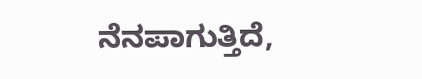ನೆನಪಾಗುತ್ತಿದೆ,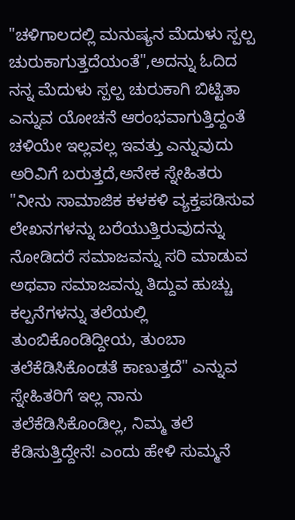"ಚಳಿಗಾಲದಲ್ಲಿ ಮನುಷ್ಯನ ಮೆದುಳು ಸ್ಪಲ್ಪ ಚುರುಕಾಗುತ್ತದೆಯಂತೆ",ಅದನ್ನು ಓದಿದ ನನ್ನ ಮೆದುಳು ಸ್ಪಲ್ಪ ಚುರುಕಾಗಿ ಬಿಟ್ಟಿತಾ ಎನ್ನುವ ಯೋಚನೆ ಆರಂಭವಾಗುತ್ತಿದ್ದಂತೆ ಚಳಿಯೇ ಇಲ್ಲವಲ್ಲ ಇವತ್ತು ಎನ್ನುವುದು ಅರಿವಿಗೆ ಬರುತ್ತದೆ,ಅನೇಕ ಸ್ನೇಹಿತರು "ನೀನು ಸಾಮಾಜಿಕ ಕಳಕಳಿ ವ್ಯಕ್ತಪಡಿಸುವ ಲೇಖನಗಳನ್ನು ಬರೆಯುತ್ತಿರುವುದನ್ನು ನೋಡಿದರೆ ಸಮಾಜವನ್ನು ಸರಿ ಮಾಡುವ ಅಥವಾ ಸಮಾಜವನ್ನು ತಿದ್ದುವ ಹುಚ್ಚು ಕಲ್ಪನೆಗಳನ್ನು ತಲೆಯಲ್ಲಿ ತುಂಬಿಕೊಂಡಿದ್ದೀಯ, ತುಂಬಾ ತಲೆಕೆಡಿಸಿಕೊಂಡತೆ ಕಾಣುತ್ತದೆ" ಎನ್ನುವ ಸ್ನೇಹಿತರಿಗೆ ಇಲ್ಲ ನಾನು ತಲೆಕೆಡಿಸಿಕೊಂಡಿಲ್ಲ, ನಿಮ್ಮ ತಲೆ ಕೆಡಿಸುತ್ತಿದ್ದೇನೆ! ಎಂದು ಹೇಳಿ ಸುಮ್ಮನೆ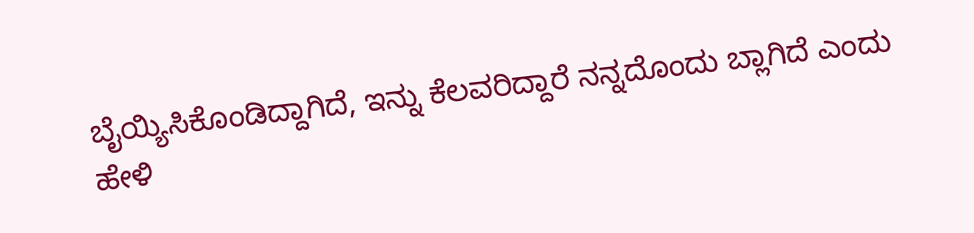ಬೈಯ್ಯಿಸಿಕೊಂಡಿದ್ದಾಗಿದೆ, ಇನ್ನು ಕೆಲವರಿದ್ದಾರೆ ನನ್ನದೊಂದು ಬ್ಲಾಗಿದೆ ಎಂದು ಹೇಳಿ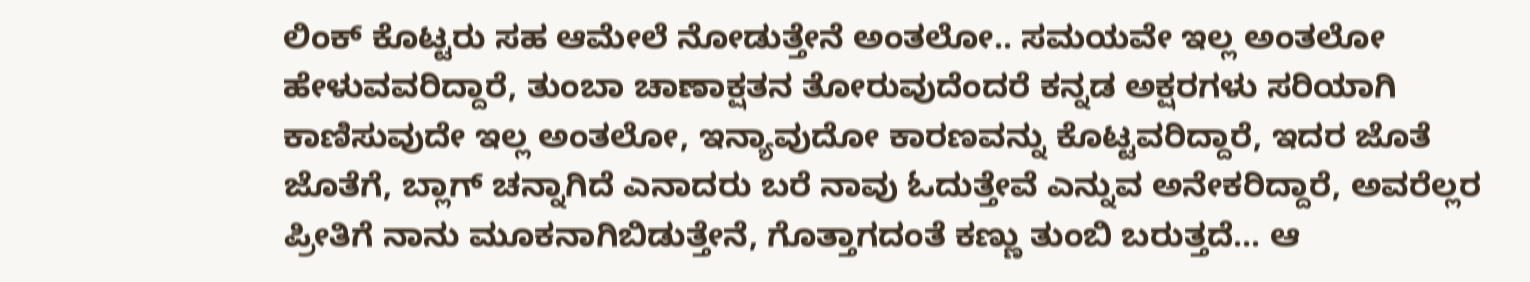ಲಿಂಕ್ ಕೊಟ್ಟರು ಸಹ ಆಮೇಲೆ ನೋಡುತ್ತೇನೆ ಅಂತಲೋ.. ಸಮಯವೇ ಇಲ್ಲ ಅಂತಲೋ ಹೇಳುವವರಿದ್ದಾರೆ, ತುಂಬಾ ಚಾಣಾಕ್ಷತನ ತೋರುವುದೆಂದರೆ ಕನ್ನಡ ಅಕ್ಷರಗಳು ಸರಿಯಾಗಿ ಕಾಣಿಸುವುದೇ ಇಲ್ಲ ಅಂತಲೋ, ಇನ್ಯಾವುದೋ ಕಾರಣವನ್ನು ಕೊಟ್ಟವರಿದ್ದಾರೆ, ಇದರ ಜೊತೆ ಜೊತೆಗೆ, ಬ್ಲಾಗ್ ಚನ್ನಾಗಿದೆ ಎನಾದರು ಬರೆ ನಾವು ಓದುತ್ತೇವೆ ಎನ್ನುವ ಅನೇಕರಿದ್ದಾರೆ, ಅವರೆಲ್ಲರ ಪ್ರೀತಿಗೆ ನಾನು ಮೂಕನಾಗಿಬಿಡುತ್ತೇನೆ, ಗೊತ್ತಾಗದಂತೆ ಕಣ್ಣು ತುಂಬಿ ಬರುತ್ತದೆ... ಆ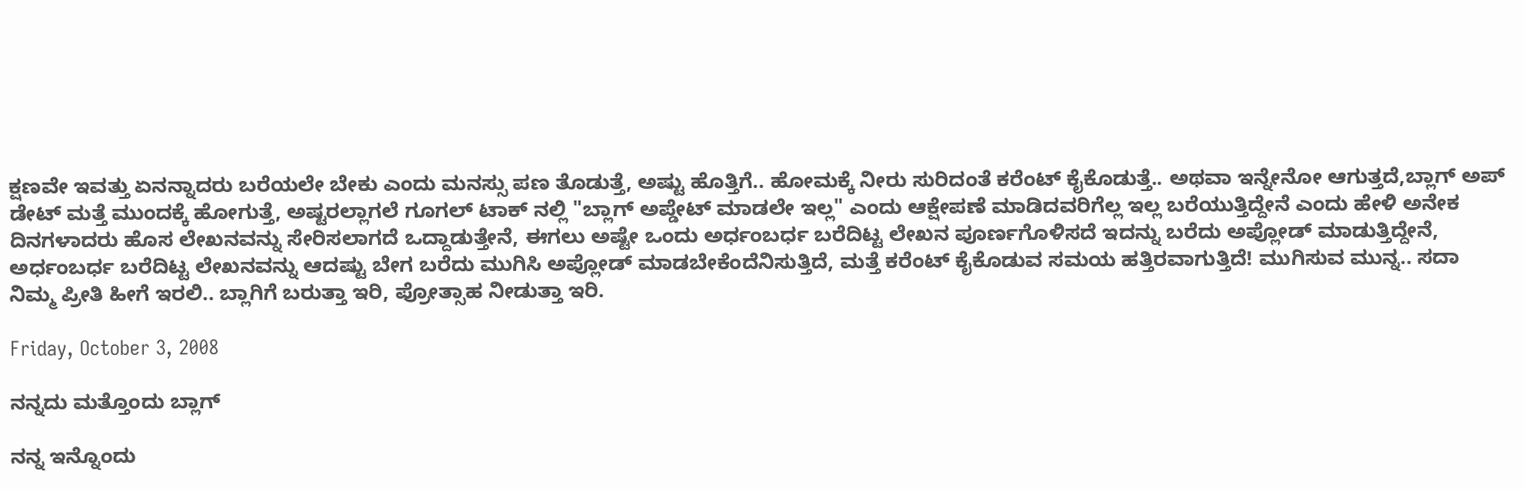ಕ್ಷಣವೇ ಇವತ್ತು ಏನನ್ನಾದರು ಬರೆಯಲೇ ಬೇಕು ಎಂದು ಮನಸ್ಸು ಪಣ ತೊಡುತ್ತೆ, ಅಷ್ಟು ಹೊತ್ತಿಗೆ.. ಹೋಮಕ್ಕೆ ನೀರು ಸುರಿದಂತೆ ಕರೆಂಟ್ ಕೈಕೊಡುತ್ತೆ.. ಅಥವಾ ಇನ್ನೇನೋ ಆಗುತ್ತದೆ,ಬ್ಲಾಗ್ ಅಪ್ ಡೇಟ್ ಮತ್ತೆ ಮುಂದಕ್ಕೆ ಹೋಗುತ್ತೆ, ಅಷ್ಟರಲ್ಲಾಗಲೆ ಗೂಗಲ್ ಟಾಕ್ ನಲ್ಲಿ "ಬ್ಲಾಗ್ ಅಪ್ಡೇಟ್ ಮಾಡಲೇ ಇಲ್ಲ" ಎಂದು ಆಕ್ಷೇಪಣೆ ಮಾಡಿದವರಿಗೆಲ್ಲ ಇಲ್ಲ ಬರೆಯುತ್ತಿದ್ದೇನೆ ಎಂದು ಹೇಳಿ ಅನೇಕ ದಿನಗಳಾದರು ಹೊಸ ಲೇಖನವನ್ನು ಸೇರಿಸಲಾಗದೆ ಒದ್ದಾಡುತ್ತೇನೆ, ಈಗಲು ಅಷ್ಟೇ ಒಂದು ಅರ್ಧಂಬರ್ಧ ಬರೆದಿಟ್ಟ ಲೇಖನ ಪೂರ್ಣಗೊಳಿಸದೆ ಇದನ್ನು ಬರೆದು ಅಪ್ಲೋಡ್ ಮಾಡುತ್ತಿದ್ದೇನೆ, ಅರ್ಧಂಬರ್ಧ ಬರೆದಿಟ್ಟ ಲೇಖನವನ್ನು ಆದಷ್ಟು ಬೇಗ ಬರೆದು ಮುಗಿಸಿ ಅಪ್ಲೋಡ್ ಮಾಡಬೇಕೆಂದೆನಿಸುತ್ತಿದೆ, ಮತ್ತೆ ಕರೆಂಟ್ ಕೈಕೊಡುವ ಸಮಯ ಹತ್ತಿರವಾಗುತ್ತಿದೆ! ಮುಗಿಸುವ ಮುನ್ನ.. ಸದಾ ನಿಮ್ಮ ಪ್ರೀತಿ ಹೀಗೆ ಇರಲಿ.. ಬ್ಲಾಗಿಗೆ ಬರುತ್ತಾ ಇರಿ, ಪ್ರೋತ್ಸಾಹ ನೀಡುತ್ತಾ ಇರಿ.

Friday, October 3, 2008

ನನ್ನದು ಮತ್ತೊಂದು ಬ್ಲಾಗ್

ನನ್ನ ಇನ್ನೊಂದು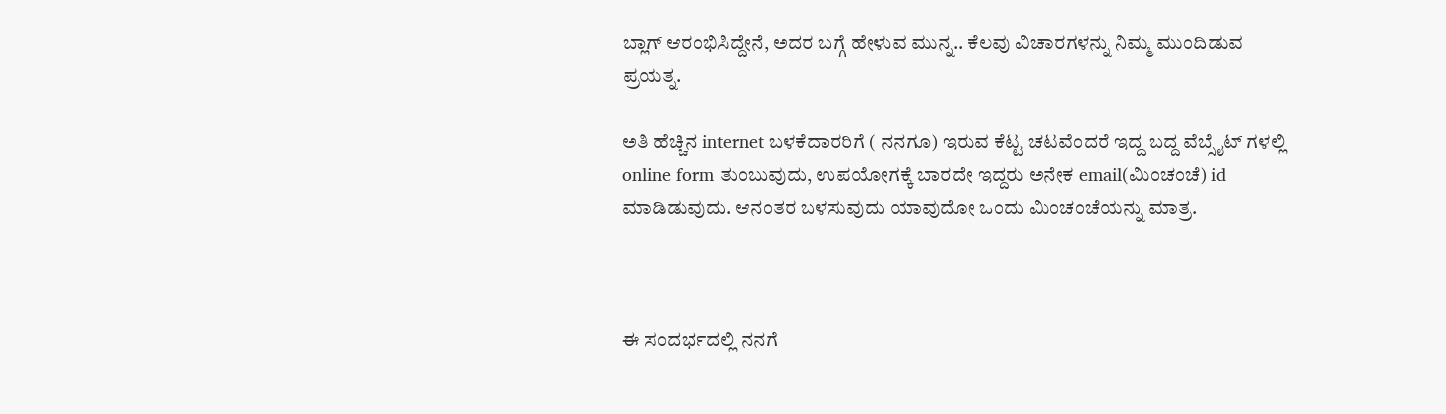ಬ್ಲಾಗ್ ಆರಂಭಿಸಿದ್ದೇನೆ, ಅದರ ಬಗ್ಗೆ ಹೇಳುವ ಮುನ್ನ.. ಕೆಲವು ವಿಚಾರಗಳನ್ನು ನಿಮ್ಮ ಮುಂದಿಡುವ ಪ್ರಯತ್ನ.

ಅತಿ ಹೆಚ್ಚಿನ internet ಬಳಕೆದಾರರಿಗೆ ( ನನಗೂ) ಇರುವ ಕೆಟ್ಟ ಚಟವೆಂದರೆ ಇದ್ದ ಬದ್ದ ವೆಬ್ಸೈಟ್ ಗಳಲ್ಲಿ online form ತುಂಬುವುದು, ಉಪಯೋಗಕ್ಕೆ ಬಾರದೇ ಇದ್ದರು ಅನೇಕ email(ಮಿಂಚಂಚೆ) id ಮಾಡಿಡುವುದು. ಆನಂತರ ಬಳಸುವುದು ಯಾವುದೋ ಒಂದು ಮಿಂಚಂಚೆಯನ್ನು ಮಾತ್ರ.



ಈ ಸಂದರ್ಭದಲ್ಲಿ ನನಗೆ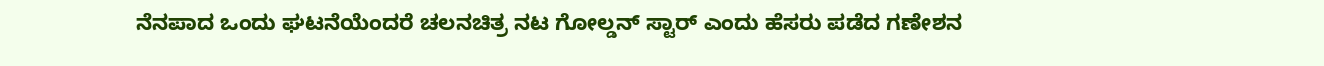ನೆನಪಾದ ಒಂದು ಘಟನೆಯೆಂದರೆ ಚಲನಚಿತ್ರ ನಟ ಗೋಲ್ಡನ್ ಸ್ಟಾರ್ ಎಂದು ಹೆಸರು ಪಡೆದ ಗಣೇಶನ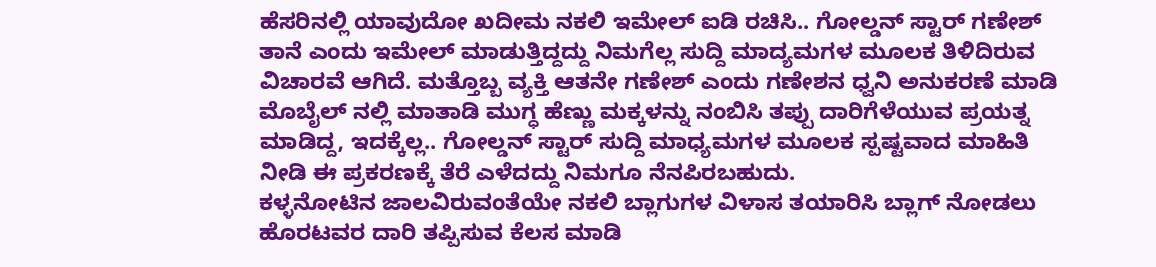ಹೆಸರಿನಲ್ಲಿ ಯಾವುದೋ ಖದೀಮ ನಕಲಿ ಇಮೇಲ್ ಐಡಿ ರಚಿಸಿ.. ಗೋಲ್ಡನ್ ಸ್ಟಾರ್ ಗಣೇಶ್ ತಾನೆ ಎಂದು ಇಮೇಲ್ ಮಾಡುತ್ತಿದ್ದದ್ದು ನಿಮಗೆಲ್ಲ ಸುದ್ದಿ ಮಾದ್ಯಮಗಳ ಮೂಲಕ ತಿಳಿದಿರುವ ವಿಚಾರವೆ ಆಗಿದೆ. ಮತ್ತೊಬ್ಬ ವ್ಯಕ್ತಿ ಆತನೇ ಗಣೇಶ್ ಎಂದು ಗಣೇಶನ ಧ್ವನಿ ಅನುಕರಣೆ ಮಾಡಿ ಮೊಬೈಲ್ ನಲ್ಲಿ ಮಾತಾಡಿ ಮುಗ್ಧ ಹೆಣ್ಣು ಮಕ್ಕಳನ್ನು ನಂಬಿಸಿ ತಪ್ಪು ದಾರಿಗೆಳೆಯುವ ಪ್ರಯತ್ನ ಮಾಡಿದ್ದ, ಇದಕ್ಕೆಲ್ಲ.. ಗೋಲ್ಡನ್ ಸ್ಟಾರ್ ಸುದ್ದಿ ಮಾಧ್ಯಮಗಳ ಮೂಲಕ ಸ್ಪಷ್ಟವಾದ ಮಾಹಿತಿ ನೀಡಿ ಈ ಪ್ರಕರಣಕ್ಕೆ ತೆರೆ ಎಳೆದದ್ದು ನಿಮಗೂ ನೆನಪಿರಬಹುದು.
ಕಳ್ಳನೋಟಿನ ಜಾಲವಿರುವಂತೆಯೇ ನಕಲಿ ಬ್ಲಾಗುಗಳ ವಿಳಾಸ ತಯಾರಿಸಿ ಬ್ಲಾಗ್ ನೋಡಲು ಹೊರಟವರ ದಾರಿ ತಪ್ಪಿಸುವ ಕೆಲಸ ಮಾಡಿ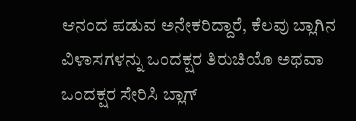ಆನಂದ ಪಡುವ ಅನೇಕರಿದ್ದಾರೆ, ಕೆಲವು ಬ್ಲಾಗಿನ ವಿಳಾಸಗಳನ್ನು ಒಂದಕ್ಷರ ತಿರುಚಿಯೊ ಅಥವಾ ಒಂದಕ್ಷರ ಸೇರಿಸಿ ಬ್ಲಾಗ್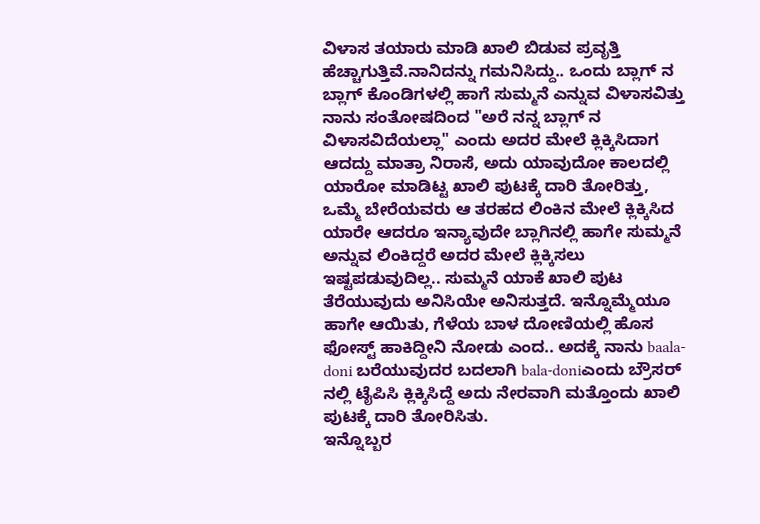ವಿಳಾಸ ತಯಾರು ಮಾಡಿ ಖಾಲಿ ಬಿಡುವ ಪ್ರವೃತ್ತಿ ಹೆಚ್ಚಾಗುತ್ತಿವೆ.ನಾನಿದನ್ನು ಗಮನಿಸಿದ್ದು.. ಒಂದು ಬ್ಲಾಗ್ ನ ಬ್ಲಾಗ್ ಕೊಂಡಿಗಳಲ್ಲಿ ಹಾಗೆ ಸುಮ್ಮನೆ ಎನ್ನುವ ವಿಳಾಸವಿತ್ತು ನಾನು ಸಂತೋಷದಿಂದ "ಅರೆ ನನ್ನ ಬ್ಲಾಗ್ ನ ವಿಳಾಸವಿದೆಯಲ್ಲಾ" ಎಂದು ಅದರ ಮೇಲೆ ಕ್ಲಿಕ್ಕಿಸಿದಾಗ ಆದದ್ದು ಮಾತ್ರಾ ನಿರಾಸೆ, ಅದು ಯಾವುದೋ ಕಾಲದಲ್ಲಿ ಯಾರೋ ಮಾಡಿಟ್ಟ ಖಾಲಿ ಪುಟಕ್ಕೆ ದಾರಿ ತೋರಿತ್ತು, ಒಮ್ಮೆ ಬೇರೆಯವರು ಆ ತರಹದ ಲಿಂಕಿನ ಮೇಲೆ ಕ್ಲಿಕ್ಕಿಸಿದ ಯಾರೇ ಆದರೂ ಇನ್ಯಾವುದೇ ಬ್ಲಾಗಿನಲ್ಲಿ ಹಾಗೇ ಸುಮ್ಮನೆ ಅನ್ನುವ ಲಿಂಕಿದ್ದರೆ ಅದರ ಮೇಲೆ ಕ್ಲಿಕ್ಕಿಸಲು ಇಷ್ಟಪಡುವುದಿಲ್ಲ.. ಸುಮ್ಮನೆ ಯಾಕೆ ಖಾಲಿ ಪುಟ ತೆರೆಯುವುದು ಅನಿಸಿಯೇ ಅನಿಸುತ್ತದೆ. ಇನ್ನೊಮ್ಮೆಯೂ ಹಾಗೇ ಆಯಿತು, ಗೆಳೆಯ ಬಾಳ ದೋಣಿಯಲ್ಲಿ ಹೊಸ ಫೋಸ್ಟ್ ಹಾಕಿದ್ದೀನಿ ನೋಡು ಎಂದ.. ಅದಕ್ಕೆ ನಾನು baala-doni ಬರೆಯುವುದರ ಬದಲಾಗಿ bala-doniಎಂದು ಬ್ರೌಸರ್ ನಲ್ಲಿ ಟೈಪಿಸಿ ಕ್ಲಿಕ್ಕಿಸಿದ್ದೆ ಅದು ನೇರವಾಗಿ ಮತ್ತೊಂದು ಖಾಲಿ ಪುಟಕ್ಕೆ ದಾರಿ ತೋರಿಸಿತು.
ಇನ್ನೊಬ್ಬರ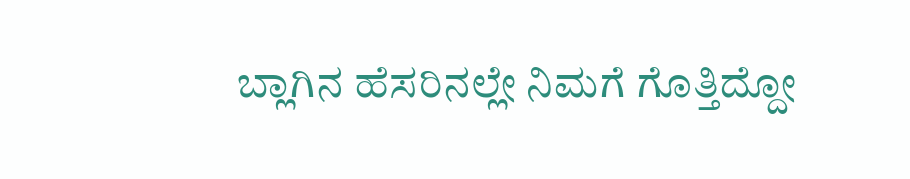ಬ್ಲಾಗಿನ ಹೆಸರಿನಲ್ಲೇ ನಿಮಗೆ ಗೊತ್ತಿದ್ದೋ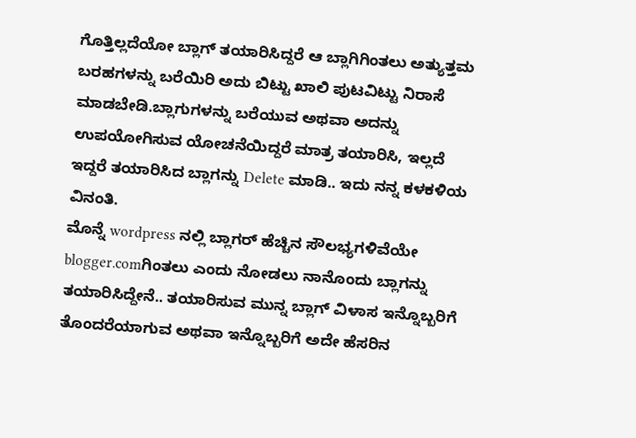ಗೊತ್ತಿಲ್ಲದೆಯೋ ಬ್ಲಾಗ್ ತಯಾರಿಸಿದ್ದರೆ ಆ ಬ್ಲಾಗಿಗಿಂತಲು ಅತ್ಯುತ್ತಮ ಬರಹಗಳನ್ನು ಬರೆಯಿರಿ ಅದು ಬಿಟ್ಟು ಖಾಲಿ ಪುಟವಿಟ್ಟು ನಿರಾಸೆ ಮಾಡಬೇಡಿ.ಬ್ಲಾಗುಗಳನ್ನು ಬರೆಯುವ ಅಥವಾ ಅದನ್ನು ಉಪಯೋಗಿಸುವ ಯೋಚನೆಯಿದ್ದರೆ ಮಾತ್ರ ತಯಾರಿಸಿ, ಇಲ್ಲದೆ ಇದ್ದರೆ ತಯಾರಿಸಿದ ಬ್ಲಾಗನ್ನು Delete ಮಾಡಿ.. ಇದು ನನ್ನ ಕಳಕಳಿಯ ವಿನಂತಿ.
ಮೊನ್ನೆ wordpress ನಲ್ಲಿ ಬ್ಲಾಗರ್ ಹೆಚ್ಚಿನ ಸೌಲಭ್ಯಗಳಿವೆಯೇ blogger.comಗಿಂತಲು ಎಂದು ನೋಡಲು ನಾನೊಂದು ಬ್ಲಾಗನ್ನು ತಯಾರಿಸಿದ್ದೇನೆ.. ತಯಾರಿಸುವ ಮುನ್ನ ಬ್ಲಾಗ್ ವಿಳಾಸ ಇನ್ನೊಬ್ಬರಿಗೆ ತೊಂದರೆಯಾಗುವ ಅಥವಾ ಇನ್ನೊಬ್ಬರಿಗೆ ಅದೇ ಹೆಸರಿನ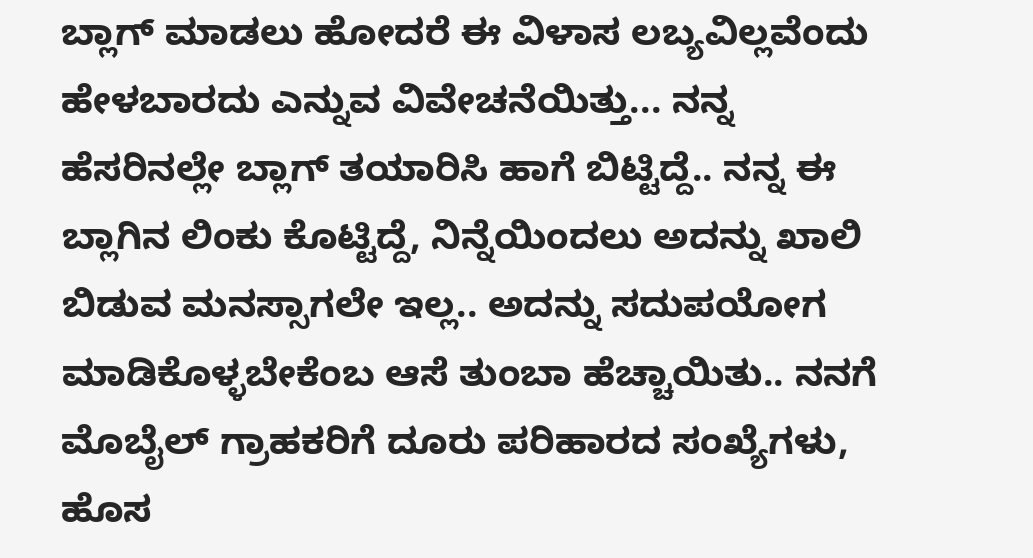ಬ್ಲಾಗ್ ಮಾಡಲು ಹೋದರೆ ಈ ವಿಳಾಸ ಲಬ್ಯವಿಲ್ಲವೆಂದು ಹೇಳಬಾರದು ಎನ್ನುವ ವಿವೇಚನೆಯಿತ್ತು... ನನ್ನ ಹೆಸರಿನಲ್ಲೇ ಬ್ಲಾಗ್ ತಯಾರಿಸಿ ಹಾಗೆ ಬಿಟ್ಟಿದ್ದೆ.. ನನ್ನ ಈ ಬ್ಲಾಗಿನ ಲಿಂಕು ಕೊಟ್ಟಿದ್ದೆ, ನಿನ್ನೆಯಿಂದಲು ಅದನ್ನು ಖಾಲಿ ಬಿಡುವ ಮನಸ್ಸಾಗಲೇ ಇಲ್ಲ.. ಅದನ್ನು ಸದುಪಯೋಗ ಮಾಡಿಕೊಳ್ಳಬೇಕೆಂಬ ಆಸೆ ತುಂಬಾ ಹೆಚ್ಚಾಯಿತು.. ನನಗೆ ಮೊಬೈಲ್ ಗ್ರಾಹಕರಿಗೆ ದೂರು ಪರಿಹಾರದ ಸಂಖ್ಯೆಗಳು, ಹೊಸ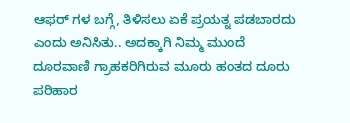ಆಫರ್ ಗಳ ಬಗ್ಗೆ, ತಿಳಿಸಲು ಏಕೆ ಪ್ರಯತ್ನ ಪಡಬಾರದು ಎಂದು ಅನಿಸಿತು.. ಅದಕ್ಕಾಗಿ ನಿಮ್ಮ ಮುಂದೆ ದೂರವಾಣಿ ಗ್ರಾಹಕರಿಗಿರುವ ಮೂರು ಹಂತದ ದೂರು ಪರಿಹಾರ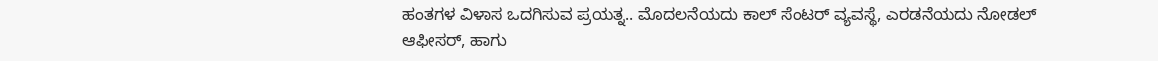ಹಂತಗಳ ವಿಳಾಸ ಒದಗಿಸುವ ಪ್ರಯತ್ನ.. ಮೊದಲನೆಯದು ಕಾಲ್ ಸೆಂಟರ್ ವ್ಯವಸ್ಥೆ, ಎರಡನೆಯದು ನೋಡಲ್ ಆಫೀಸರ್, ಹಾಗು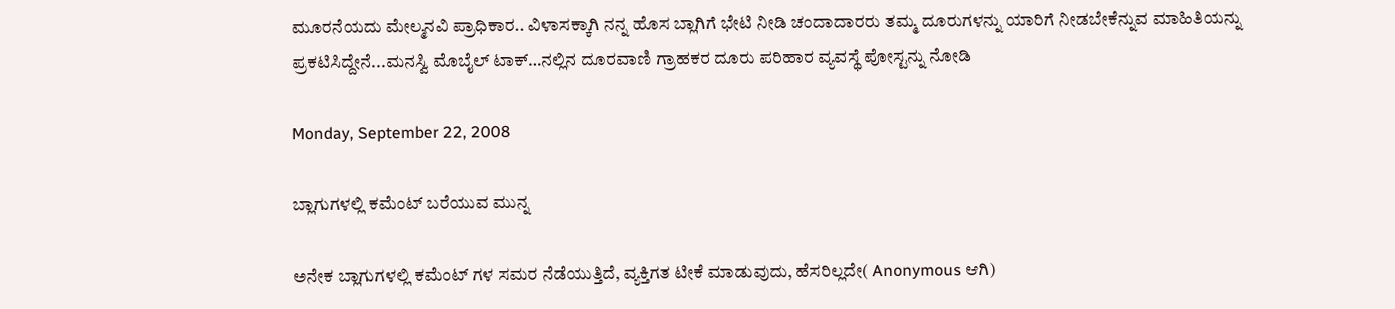ಮೂರನೆಯದು ಮೇಲ್ಮನವಿ ಪ್ರಾಧಿಕಾರ.. ವಿಳಾಸಕ್ಕಾಗಿ ನನ್ನ ಹೊಸ ಬ್ಲಾಗಿಗೆ ಭೇಟಿ ನೀಡಿ ಚಂದಾದಾರರು ತಮ್ಮ ದೂರುಗಳನ್ನು ಯಾರಿಗೆ ನೀಡಬೇಕೆನ್ನುವ ಮಾಹಿತಿಯನ್ನು ಪ್ರಕಟಿಸಿದ್ದೇನೆ...ಮನಸ್ವಿ ಮೊಬೈಲ್ ಟಾಕ್…ನಲ್ಲಿನ ದೂರವಾಣಿ ಗ್ರಾಹಕರ ದೂರು ಪರಿಹಾರ ವ್ಯವಸ್ಥೆ ಪೋಸ್ಟನ್ನು ನೋಡಿ

Monday, September 22, 2008

ಬ್ಲಾಗುಗಳಲ್ಲಿ ಕಮೆಂಟ್ ಬರೆಯುವ ಮುನ್ನ

ಅನೇಕ ಬ್ಲಾಗುಗಳಲ್ಲಿ ಕಮೆಂಟ್ ಗಳ ಸಮರ ನೆಡೆಯುತ್ತಿದೆ, ವ್ಯಕ್ತಿಗತ ಟೀಕೆ ಮಾಡುವುದು, ಹೆಸರಿಲ್ಲದೇ( Anonymous ಆಗಿ)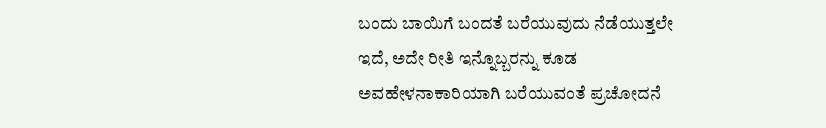ಬಂದು ಬಾಯಿಗೆ ಬಂದತೆ ಬರೆಯುವುದು ನೆಡೆಯುತ್ತಲೇ ಇದೆ, ಅದೇ ರೀತಿ ಇನ್ನೊಬ್ಬರನ್ನು ಕೂಡ ಅವಹೇಳನಾಕಾರಿಯಾಗಿ ಬರೆಯುವಂತೆ ಪ್ರಚೋದನೆ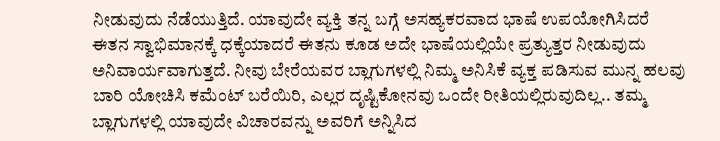ನೀಡುವುದು ನೆಡೆಯುತ್ತಿದೆ. ಯಾವುದೇ ವ್ಯಕ್ತಿ ತನ್ನ ಬಗ್ಗೆ ಅಸಹ್ಯಕರವಾದ ಭಾಷೆ ಉಪಯೋಗಿಸಿದರೆ ಈತನ ಸ್ವಾಭಿಮಾನಕ್ಕೆ ಧಕ್ಕೆಯಾದರೆ ಈತನು ಕೂಡ ಅದೇ ಭಾಷೆಯಲ್ಲಿಯೇ ಪ್ರತ್ಯುತ್ತರ ನೀಡುವುದು ಅನಿವಾರ್ಯವಾಗುತ್ತದೆ. ನೀವು ಬೇರೆಯವರ ಬ್ಲಾಗುಗಳಲ್ಲಿ ನಿಮ್ಮ ಅನಿಸಿಕೆ ವ್ಯಕ್ತ ಪಡಿಸುವ ಮುನ್ನ ಹಲವು ಬಾರಿ ಯೋಚಿಸಿ ಕಮೆಂಟ್ ಬರೆಯಿರಿ, ಎಲ್ಲರ ದೃಷ್ಟಿಕೋನವು ಒಂದೇ ರೀತಿಯಲ್ಲಿರುವುದಿಲ್ಲ.. ತಮ್ಮ ಬ್ಲಾಗುಗಳಲ್ಲಿ ಯಾವುದೇ ವಿಚಾರವನ್ನು ಅವರಿಗೆ ಅನ್ನಿಸಿದ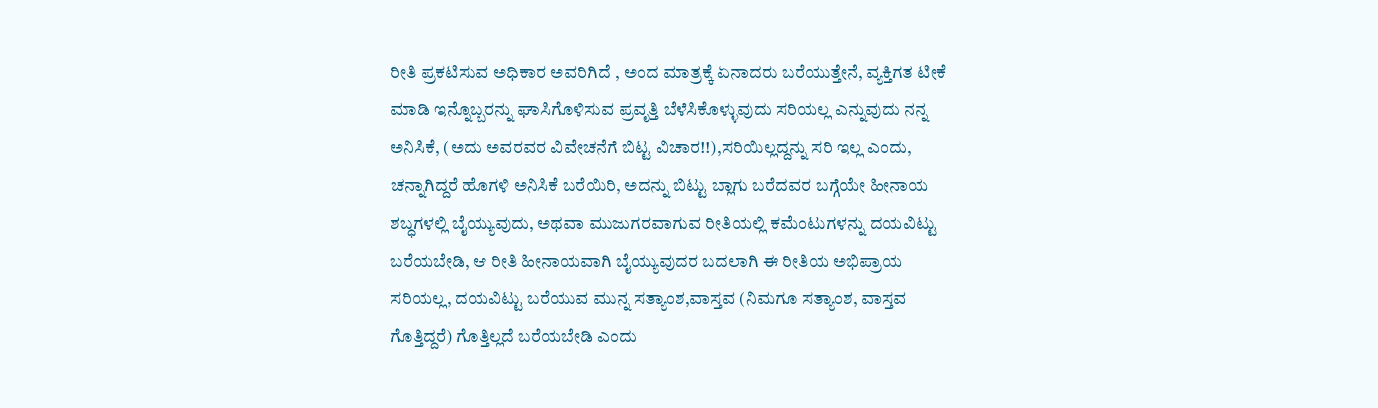ರೀತಿ ಪ್ರಕಟಿಸುವ ಅಧಿಕಾರ ಅವರಿಗಿದೆ , ಅಂದ ಮಾತ್ರಕ್ಕೆ ಏನಾದರು ಬರೆಯುತ್ತೇನೆ, ವ್ಯಕ್ತಿಗತ ಟೀಕೆ ಮಾಡಿ ಇನ್ನೊಬ್ಬರನ್ನು ಘಾಸಿಗೊಳಿಸುವ ಪ್ರವೃತ್ತಿ ಬೆಳೆಸಿಕೊಳ್ಳುವುದು ಸರಿಯಲ್ಲ ಎನ್ನುವುದು ನನ್ನ ಅನಿಸಿಕೆ, (ಅದು ಅವರವರ ವಿವೇಚನೆಗೆ ಬಿಟ್ಟ ವಿಚಾರ!!),ಸರಿಯಿಲ್ಲದ್ದನ್ನು ಸರಿ ಇಲ್ಲ ಎಂದು, ಚನ್ನಾಗಿದ್ದರೆ ಹೊಗಳಿ ಅನಿಸಿಕೆ ಬರೆಯಿರಿ, ಅದನ್ನು ಬಿಟ್ಟು ಬ್ಲಾಗು ಬರೆದವರ ಬಗ್ಗೆಯೇ ಹೀನಾಯ ಶಬ್ಧಗಳಲ್ಲಿ ಬೈಯ್ಯುವುದು, ಅಥವಾ ಮುಜುಗರವಾಗುವ ರೀತಿಯಲ್ಲಿ ಕಮೆಂಟುಗಳನ್ನು ದಯವಿಟ್ಟು ಬರೆಯಬೇಡಿ, ಆ ರೀತಿ ಹೀನಾಯವಾಗಿ ಬೈಯ್ಯುವುದರ ಬದಲಾಗಿ ಈ ರೀತಿಯ ಅಭಿಪ್ರಾಯ ಸರಿಯಲ್ಲ, ದಯವಿಟ್ಟು ಬರೆಯುವ ಮುನ್ನ ಸತ್ಯಾಂಶ,ವಾಸ್ತವ (ನಿಮಗೂ ಸತ್ಯಾಂಶ, ವಾಸ್ತವ ಗೊತ್ತಿದ್ದರೆ) ಗೊತ್ತಿಲ್ಲದೆ ಬರೆಯಬೇಡಿ ಎಂದು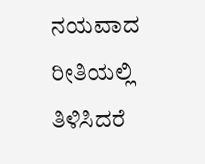ನಯವಾದ ರೀತಿಯಲ್ಲಿ ತಿಳಿಸಿದರೆ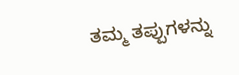ತಮ್ಮ ತಪ್ಪುಗಳನ್ನು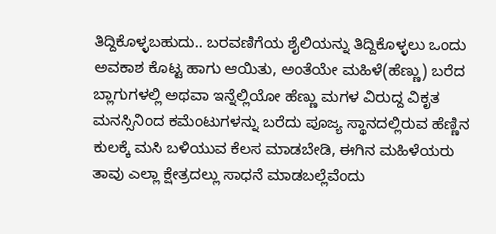ತಿದ್ದಿಕೊಳ್ಳಬಹುದು.. ಬರವಣಿಗೆಯ ಶೈಲಿಯನ್ನು ತಿದ್ದಿಕೊಳ್ಳಲು ಒಂದು ಅವಕಾಶ ಕೊಟ್ಟ ಹಾಗು ಆಯಿತು, ಅಂತೆಯೇ ಮಹಿಳೆ(ಹೆಣ್ಣು) ಬರೆದ ಬ್ಲಾಗುಗಳಲ್ಲಿ ಅಥವಾ ಇನ್ನೆಲ್ಲಿಯೋ ಹೆಣ್ಣು ಮಗಳ ವಿರುದ್ದ ವಿಕೃತ ಮನಸ್ಸಿನಿಂದ ಕಮೆಂಟುಗಳನ್ನು ಬರೆದು ಪೂಜ್ಯ ಸ್ಥಾನದಲ್ಲಿರುವ ಹೆಣ್ಣಿನ ಕುಲಕ್ಕೆ ಮಸಿ ಬಳಿಯುವ ಕೆಲಸ ಮಾಡಬೇಡಿ, ಈಗಿನ ಮಹಿಳೆಯರು ತಾವು ಎಲ್ಲಾ ಕ್ಷೇತ್ರದಲ್ಲು ಸಾಧನೆ ಮಾಡಬಲ್ಲೆವೆಂದು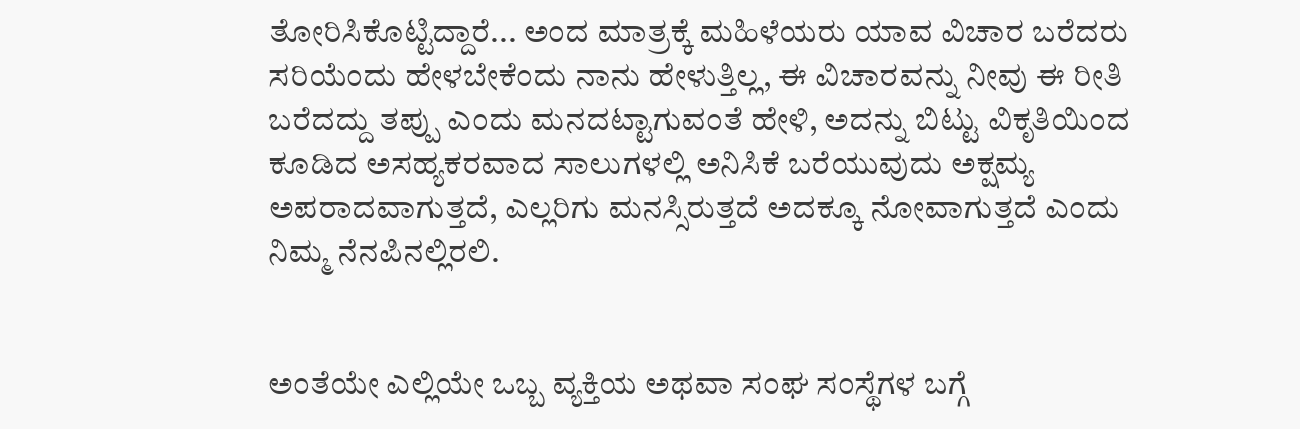ತೋರಿಸಿಕೊಟ್ಟಿದ್ದಾರೆ... ಅಂದ ಮಾತ್ರಕ್ಕೆ ಮಹಿಳೆಯರು ಯಾವ ವಿಚಾರ ಬರೆದರು ಸರಿಯೆಂದು ಹೇಳಬೇಕೆಂದು ನಾನು ಹೇಳುತ್ತಿಲ್ಲ, ಈ ವಿಚಾರವನ್ನು ನೀವು ಈ ರೀತಿ ಬರೆದದ್ದು ತಪ್ಪು ಎಂದು ಮನದಟ್ಟಾಗುವಂತೆ ಹೇಳಿ, ಅದನ್ನು ಬಿಟ್ಟು ವಿಕೃತಿಯಿಂದ ಕೂಡಿದ ಅಸಹ್ಯಕರವಾದ ಸಾಲುಗಳಲ್ಲಿ ಅನಿಸಿಕೆ ಬರೆಯುವುದು ಅಕ್ಷಮ್ಯ ಅಪರಾದವಾಗುತ್ತದೆ, ಎಲ್ಲರಿಗು ಮನಸ್ಸಿರುತ್ತದೆ ಅದಕ್ಕೂ ನೋವಾಗುತ್ತದೆ ಎಂದು ನಿಮ್ಮ ನೆನಪಿನಲ್ಲಿರಲಿ.


ಅಂತೆಯೇ ಎಲ್ಲಿಯೇ ಒಬ್ಬ ವ್ಯಕ್ತಿಯ ಅಥವಾ ಸಂಘ ಸಂಸ್ಥೆಗಳ ಬಗ್ಗೆ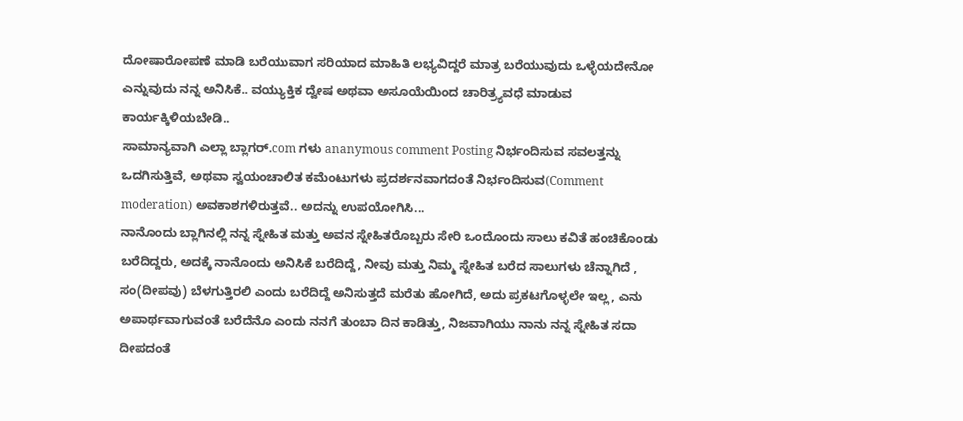ದೋಷಾರೋಪಣೆ ಮಾಡಿ ಬರೆಯುವಾಗ ಸರಿಯಾದ ಮಾಹಿತಿ ಲಭ್ಯವಿದ್ದರೆ ಮಾತ್ರ ಬರೆಯುವುದು ಒಳ್ಳೆಯದೇನೋ ಎನ್ನುವುದು ನನ್ನ ಅನಿಸಿಕೆ.. ವಯ್ಯುಕ್ತಿಕ ದ್ವೇಷ ಅಥವಾ ಅಸೂಯೆಯಿಂದ ಚಾರಿತ್ರ್ಯವಧೆ ಮಾಡುವ ಕಾರ್ಯಕ್ಕಿಳಿಯಬೇಡಿ..
ಸಾಮಾನ್ಯವಾಗಿ ಎಲ್ಲಾ ಬ್ಲಾಗರ್.com ಗಳು ananymous comment Posting ನಿರ್ಭಂದಿಸುವ ಸವಲತ್ತನ್ನು ಒದಗಿಸುತ್ತಿವೆ, ಅಥವಾ ಸ್ವಯಂಚಾಲಿತ ಕಮೆಂಟುಗಳು ಪ್ರದರ್ಶನವಾಗದಂತೆ ನಿರ್ಭಂದಿಸುವ(Comment moderation) ಅವಕಾಶಗಳಿರುತ್ತವೆ.. ಅದನ್ನು ಉಪಯೋಗಿಸಿ...
ನಾನೊಂದು ಬ್ಲಾಗಿನಲ್ಲಿ ನನ್ನ ಸ್ನೇಹಿತ ಮತ್ತು ಅವನ ಸ್ನೇಹಿತರೊಬ್ಬರು ಸೇರಿ ಒಂದೊಂದು ಸಾಲು ಕವಿತೆ ಹಂಚಿಕೊಂಡು ಬರೆದಿದ್ದರು, ಅದಕ್ಕೆ ನಾನೊಂದು ಅನಿಸಿಕೆ ಬರೆದಿದ್ದೆ, ನೀವು ಮತ್ತು ನಿಮ್ಮ ಸ್ನೇಹಿತ ಬರೆದ ಸಾಲುಗಳು ಚೆನ್ನಾಗಿದೆ , ಸಂ(ದೀಪವು) ಬೆಳಗುತ್ತಿರಲಿ ಎಂದು ಬರೆದಿದ್ದೆ ಅನಿಸುತ್ತದೆ ಮರೆತು ಹೋಗಿದೆ, ಅದು ಪ್ರಕಟಗೊಳ್ಳಲೇ ಇಲ್ಲ, ಎನು ಅಪಾರ್ಥವಾಗುವಂತೆ ಬರೆದೆನೊ ಎಂದು ನನಗೆ ತುಂಬಾ ದಿನ ಕಾಡಿತ್ತು, ನಿಜವಾಗಿಯು ನಾನು ನನ್ನ ಸ್ನೇಹಿತ ಸದಾ ದೀಪದಂತೆ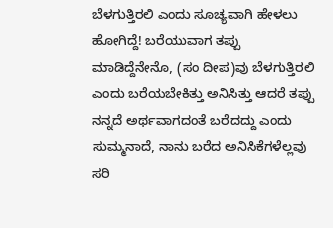ಬೆಳಗುತ್ತಿರಲಿ ಎಂದು ಸೂಚ್ಯವಾಗಿ ಹೇಳಲು ಹೋಗಿದ್ದೆ! ಬರೆಯುವಾಗ ತಪ್ಪು ಮಾಡಿದ್ದೆನೇನೊ, (ಸಂ ದೀಪ)ವು ಬೆಳಗುತ್ತಿರಲಿ ಎಂದು ಬರೆಯಬೇಕಿತ್ತು ಅನಿಸಿತ್ತು ಆದರೆ ತಪ್ಪು ನನ್ನದೆ ಅರ್ಥವಾಗದಂತೆ ಬರೆದದ್ದು ಎಂದು ಸುಮ್ಮನಾದೆ, ನಾನು ಬರೆದ ಅನಿಸಿಕೆಗಳೆಲ್ಲವು ಸರಿ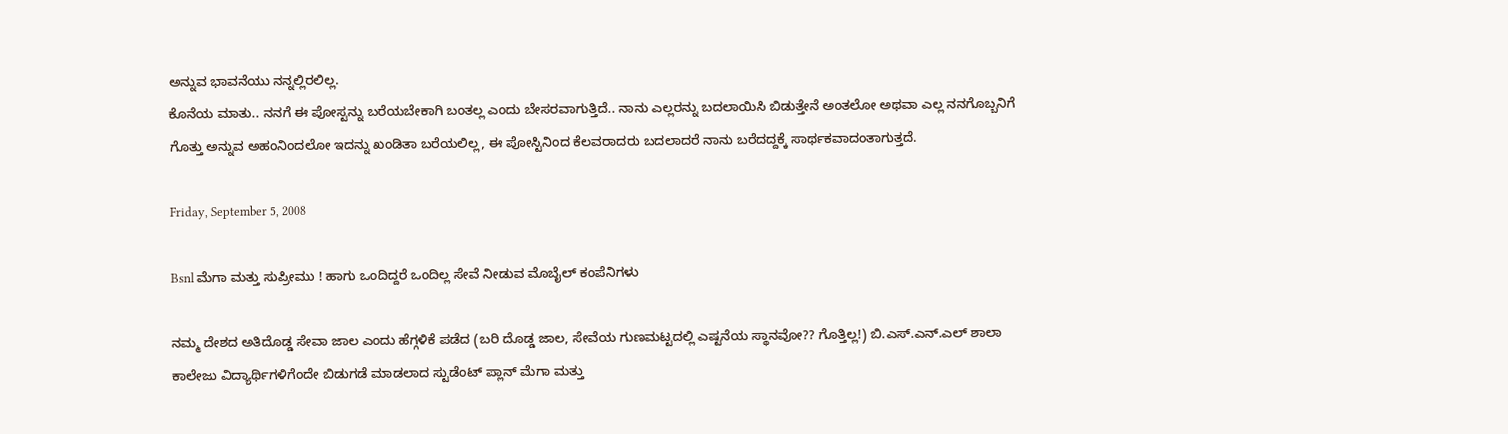ಅನ್ನುವ ಭಾವನೆಯು ನನ್ನಲ್ಲಿರಲಿಲ್ಲ.
ಕೊನೆಯ ಮಾತು.. ನನಗೆ ಈ ಪೋಸ್ಟನ್ನು ಬರೆಯಬೇಕಾಗಿ ಬಂತಲ್ಲ ಎಂದು ಬೇಸರವಾಗುತ್ತಿದೆ.. ನಾನು ಎಲ್ಲರನ್ನು ಬದಲಾಯಿಸಿ ಬಿಡುತ್ತೇನೆ ಅಂತಲೋ ಅಥವಾ ಎಲ್ಲ ನನಗೊಬ್ಬನಿಗೆ ಗೊತ್ತು ಅನ್ನುವ ಅಹಂನಿಂದಲೋ ಇದನ್ನು ಖಂಡಿತಾ ಬರೆಯಲಿಲ್ಲ, ಈ ಪೋಸ್ಟಿನಿಂದ ಕೆಲವರಾದರು ಬದಲಾದರೆ ನಾನು ಬರೆದದ್ದಕ್ಕೆ ಸಾರ್ಥಕವಾದಂತಾಗುತ್ತದೆ.

Friday, September 5, 2008

Bsnl ಮೆಗಾ ಮತ್ತು ಸುಪ್ರೀಮು ! ಹಾಗು ಒಂದಿದ್ದರೆ ಒಂದಿಲ್ಲ ಸೇವೆ ನೀಡುವ ಮೊಬೈಲ್ ಕಂಪೆನಿಗಳು

ನಮ್ಮ ದೇಶದ ಅತಿದೊಡ್ಡ ಸೇವಾ ಜಾಲ ಎಂದು ಹೆಗ್ಗಳಿಕೆ ಪಡೆದ (ಬರಿ ದೊಡ್ಡ ಜಾಲ, ಸೇವೆಯ ಗುಣಮಟ್ಟದಲ್ಲಿ ಎಷ್ಟನೆಯ ಸ್ಥಾನವೋ?? ಗೊತ್ತಿಲ್ಲ!) ಬಿ.ಎಸ್.ಎನ್.ಎಲ್ ಶಾಲಾ ಕಾಲೇಜು ವಿದ್ಯಾರ್ಥಿಗಳಿಗೆಂದೇ ಬಿಡುಗಡೆ ಮಾಡಲಾದ ಸ್ಟುಡೆಂಟ್ ಪ್ಲಾನ್ ಮೆಗಾ ಮತ್ತು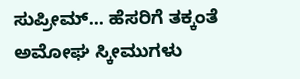ಸುಪ್ರೀಮ್... ಹೆಸರಿಗೆ ತಕ್ಕಂತೆ ಅಮೋಘ ಸ್ಕೀಮುಗಳು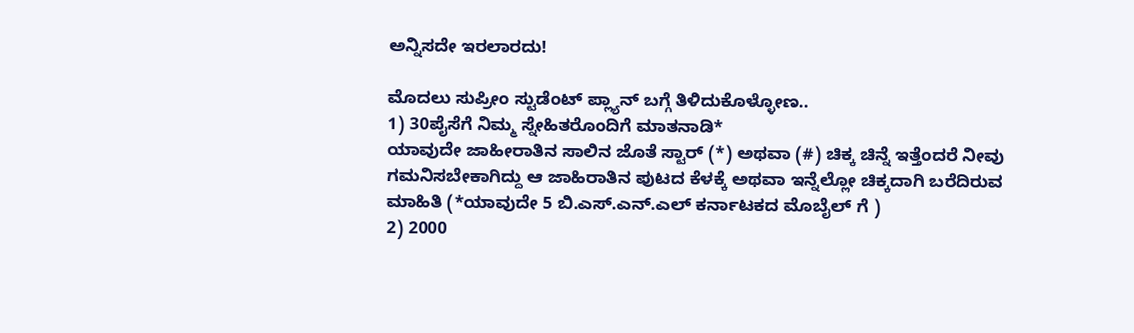ಅನ್ನಿಸದೇ ಇರಲಾರದು!

ಮೊದಲು ಸುಪ್ರೀಂ ಸ್ಟುಡೆಂಟ್ ಪ್ಲ್ಯಾನ್ ಬಗ್ಗೆ ತಿಳಿದುಕೊಳ್ಳೋಣ..
1) 30ಪೈಸೆಗೆ ನಿಮ್ಮ ಸ್ನೇಹಿತರೊಂದಿಗೆ ಮಾತನಾಡಿ*
ಯಾವುದೇ ಜಾಹೀರಾತಿನ ಸಾಲಿನ ಜೊತೆ ಸ್ಟಾರ್ (*) ಅಥವಾ (#) ಚಿಕ್ಕ ಚಿನ್ನೆ ಇತ್ತೆಂದರೆ ನೀವು ಗಮನಿಸಬೇಕಾಗಿದ್ದು ಆ ಜಾಹಿರಾತಿನ ಪುಟದ ಕೆಳಕ್ಕೆ ಅಥವಾ ಇನ್ನೆಲ್ಲೋ ಚಿಕ್ಕದಾಗಿ ಬರೆದಿರುವ ಮಾಹಿತಿ (*ಯಾವುದೇ 5 ಬಿ.ಎಸ್.ಎನ್.ಎಲ್ ಕರ್ನಾಟಕದ ಮೊಬೈಲ್ ಗೆ )
2) 2000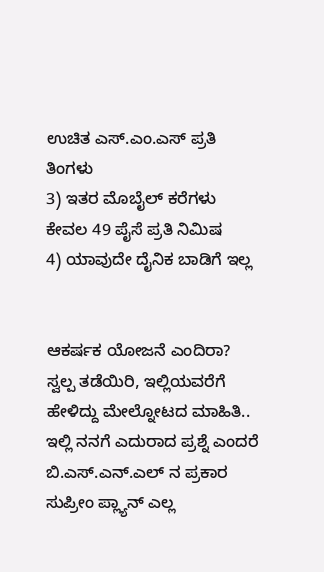ಉಚಿತ ಎಸ್.ಎಂ.ಎಸ್ ಪ್ರತಿ ತಿಂಗಳು
3) ಇತರ ಮೊಬೈಲ್ ಕರೆಗಳು ಕೇವಲ 49 ಪೈಸೆ ಪ್ರತಿ ನಿಮಿಷ
4) ಯಾವುದೇ ದೈನಿಕ ಬಾಡಿಗೆ ಇಲ್ಲ


ಆಕರ್ಷಕ ಯೋಜನೆ ಎಂದಿರಾ? ಸ್ವಲ್ಪ ತಡೆಯಿರಿ, ಇಲ್ಲಿಯವರೆಗೆ ಹೇಳಿದ್ದು ಮೇಲ್ನೋಟದ ಮಾಹಿತಿ.. ಇಲ್ಲಿ ನನಗೆ ಎದುರಾದ ಪ್ರಶ್ನೆ ಎಂದರೆ ಬಿ.ಎಸ್.ಎನ್.ಎಲ್ ನ ಪ್ರಕಾರ ಸುಪ್ರೀಂ ಪ್ಲ್ಯಾನ್ ಎಲ್ಲ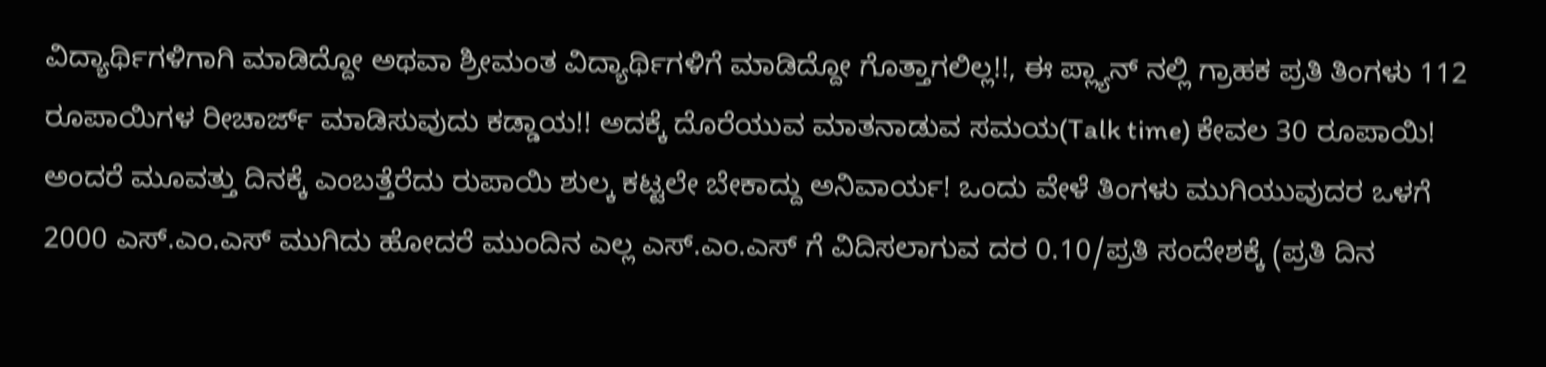ವಿದ್ಯಾರ್ಥಿಗಳಿಗಾಗಿ ಮಾಡಿದ್ದೋ ಅಥವಾ ಶ್ರೀಮಂತ ವಿದ್ಯಾರ್ಥಿಗಳಿಗೆ ಮಾಡಿದ್ದೋ ಗೊತ್ತಾಗಲಿಲ್ಲ!!, ಈ ಪ್ಲ್ಯಾನ್ ನಲ್ಲಿ ಗ್ರಾಹಕ ಪ್ರತಿ ತಿಂಗಳು 112 ರೂಪಾಯಿಗಳ ರೀಚಾರ್ಜ್ ಮಾಡಿಸುವುದು ಕಡ್ಡಾಯ!! ಅದಕ್ಕೆ ದೊರೆಯುವ ಮಾತನಾಡುವ ಸಮಯ(Talk time) ಕೇವಲ 30 ರೂಪಾಯಿ!
ಅಂದರೆ ಮೂವತ್ತು ದಿನಕ್ಕೆ ಎಂಬತ್ತೆರೆದು ರುಪಾಯಿ ಶುಲ್ಕ ಕಟ್ಟಲೇ ಬೇಕಾದ್ದು ಅನಿವಾರ್ಯ! ಒಂದು ವೇಳೆ ತಿಂಗಳು ಮುಗಿಯುವುದರ ಒಳಗೆ 2000 ಎಸ್.ಎಂ.ಎಸ್ ಮುಗಿದು ಹೋದರೆ ಮುಂದಿನ ಎಲ್ಲ ಎಸ್.ಎಂ.ಎಸ್ ಗೆ ವಿದಿಸಲಾಗುವ ದರ 0.10/ಪ್ರತಿ ಸಂದೇಶಕ್ಕೆ (ಪ್ರತಿ ದಿನ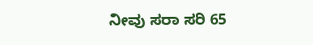ನೀವು ಸರಾ ಸರಿ 65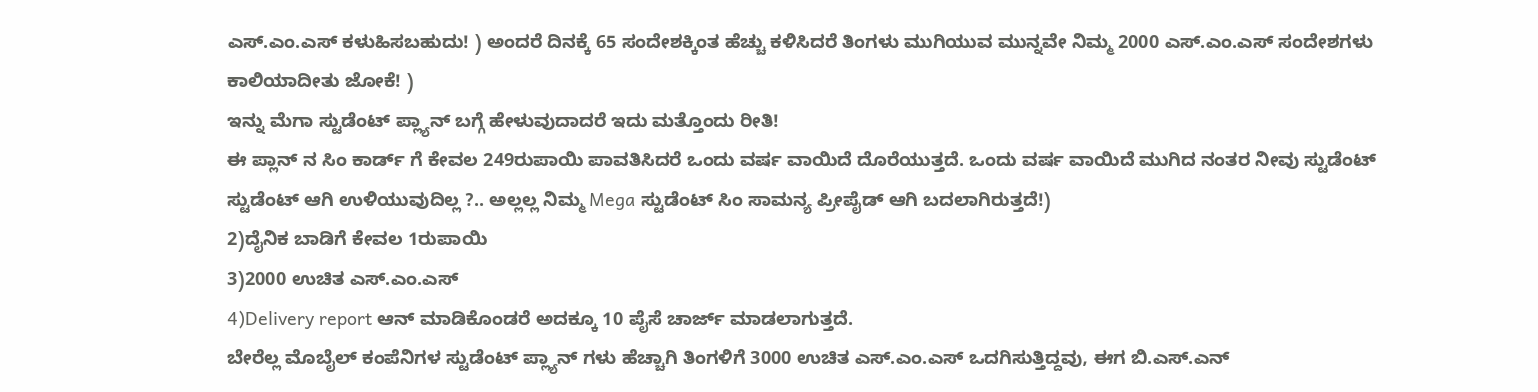ಎಸ್.ಎಂ.ಎಸ್ ಕಳುಹಿಸಬಹುದು! ) ಅಂದರೆ ದಿನಕ್ಕೆ 65 ಸಂದೇಶಕ್ಕಿಂತ ಹೆಚ್ಚು ಕಳಿಸಿದರೆ ತಿಂಗಳು ಮುಗಿಯುವ ಮುನ್ನವೇ ನಿಮ್ಮ 2000 ಎಸ್.ಎಂ.ಎಸ್ ಸಂದೇಶಗಳು ಕಾಲಿಯಾದೀತು ಜೋಕೆ! )
ಇನ್ನು ಮೆಗಾ ಸ್ಟುಡೆಂಟ್ ಪ್ಲ್ಯಾನ್ ಬಗ್ಗೆ ಹೇಳುವುದಾದರೆ ಇದು ಮತ್ತೊಂದು ರೀತಿ!
ಈ ಪ್ಲಾನ್ ನ ಸಿಂ ಕಾರ್ಡ್ ಗೆ ಕೇವಲ 249ರುಪಾಯಿ ಪಾವತಿಸಿದರೆ ಒಂದು ವರ್ಷ ವಾಯಿದೆ ದೊರೆಯುತ್ತದೆ. ಒಂದು ವರ್ಷ ವಾಯಿದೆ ಮುಗಿದ ನಂತರ ನೀವು ಸ್ಟುಡೆಂಟ್ ಸ್ಟುಡೆಂಟ್ ಆಗಿ ಉಳಿಯುವುದಿಲ್ಲ ?.. ಅಲ್ಲಲ್ಲ ನಿಮ್ಮ Mega ಸ್ಟುಡೆಂಟ್ ಸಿಂ ಸಾಮನ್ಯ ಪ್ರೀಪೈಡ್ ಆಗಿ ಬದಲಾಗಿರುತ್ತದೆ!)
2)ದೈನಿಕ ಬಾಡಿಗೆ ಕೇವಲ 1ರುಪಾಯಿ
3)2000 ಉಚಿತ ಎಸ್.ಎಂ.ಎಸ್
4)Delivery report ಆನ್ ಮಾಡಿಕೊಂಡರೆ ಅದಕ್ಕೂ 10 ಪೈಸೆ ಚಾರ್ಜ್ ಮಾಡಲಾಗುತ್ತದೆ.
ಬೇರೆಲ್ಲ ಮೊಬೈಲ್ ಕಂಪೆನಿಗಳ ಸ್ಟುಡೆಂಟ್ ಪ್ಲ್ಯಾನ್ ಗಳು ಹೆಚ್ಚಾಗಿ ತಿಂಗಳಿಗೆ 3000 ಉಚಿತ ಎಸ್.ಎಂ.ಎಸ್ ಒದಗಿಸುತ್ತಿದ್ದವು, ಈಗ ಬಿ.ಎಸ್.ಎನ್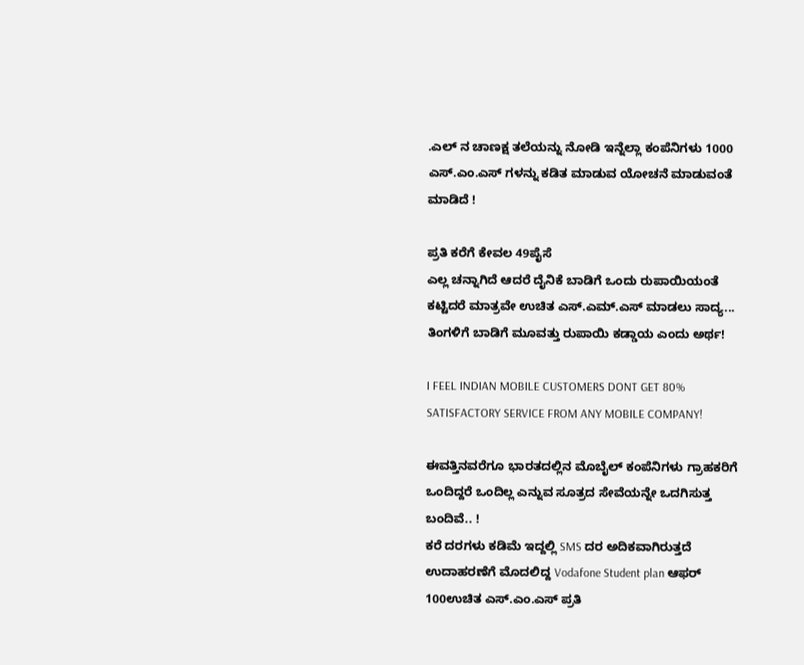.ಎಲ್ ನ ಚಾಣಕ್ಷ ತಲೆಯನ್ನು ನೋಡಿ ಇನ್ನೆಲ್ಲಾ ಕಂಪೆನಿಗಳು 1000 ಎಸ್.ಎಂ.ಎಸ್ ಗಳನ್ನು ಕಡಿತ ಮಾಡುವ ಯೋಚನೆ ಮಾಡುವಂತೆ ಮಾಡಿದೆ !

ಪ್ರತಿ ಕರೆಗೆ ಕೇವಲ 49ಪೈಸೆ
ಎಲ್ಲ ಚನ್ನಾಗಿದೆ ಆದರೆ ದೈನಿಕೆ ಬಾಡಿಗೆ ಒಂದು ರುಪಾಯಿಯಂತೆ ಕಟ್ಟಿದರೆ ಮಾತ್ರವೇ ಉಚಿತ ಎಸ್.ಎಮ್.ಎಸ್ ಮಾಡಲು ಸಾದ್ಯ... ತಿಂಗಳಿಗೆ ಬಾಡಿಗೆ ಮೂವತ್ತು ರುಪಾಯಿ ಕಡ್ಡಾಯ ಎಂದು ಅರ್ಥ!

I FEEL INDIAN MOBILE CUSTOMERS DONT GET 80% SATISFACTORY SERVICE FROM ANY MOBILE COMPANY!

ಈವತ್ತಿನವರೆಗೂ ಭಾರತದಲ್ಲಿನ ಮೊಬೈಲ್ ಕಂಪೆನಿಗಳು ಗ್ರಾಹಕರಿಗೆ ಒಂದಿದ್ದರೆ ಒಂದಿಲ್ಲ ಎನ್ನುವ ಸೂತ್ರದ ಸೇವೆಯನ್ನೇ ಒದಗಿಸುತ್ತ ಬಂದಿವೆ.. !
ಕರೆ ದರಗಳು ಕಡಿಮೆ ಇದ್ದಲ್ಲಿ SMS ದರ ಅದಿಕವಾಗಿರುತ್ತದೆ ಉದಾಹರಣೆಗೆ ಮೊದಲಿದ್ದ Vodafone Student plan ಆಫರ್
100ಉಚಿತ ಎಸ್.ಎಂ.ಎಸ್ ಪ್ರತಿ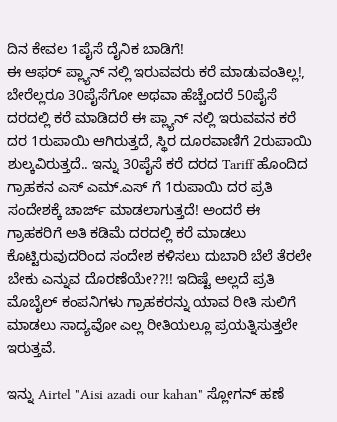ದಿನ ಕೇವಲ 1ಪೈಸೆ ದೈನಿಕ ಬಾಡಿಗೆ!
ಈ ಆಫರ್ ಪ್ಲ್ಯಾನ್ ನಲ್ಲಿ ಇರುವವರು ಕರೆ ಮಾಡುವಂತಿಲ್ಲ!, ಬೇರೆಲ್ಲರೂ 30ಪೈಸೆಗೋ ಅಥವಾ ಹೆಚ್ಚೆಂದರೆ 50ಪೈಸೆ ದರದಲ್ಲಿ ಕರೆ ಮಾಡಿದರೆ ಈ ಪ್ಲ್ಯಾನ್ ನಲ್ಲಿ ಇರುವವನ ಕರೆ ದರ 1ರುಪಾಯಿ ಆಗಿರುತ್ತದೆ, ಸ್ಥಿರ ದೂರವಾಣಿಗೆ 2ರುಪಾಯಿ ಶುಲ್ಕವಿರುತ್ತದೆ.. ಇನ್ನು 30ಪೈಸೆ ಕರೆ ದರದ Tariff ಹೊಂದಿದ ಗ್ರಾಹಕನ ಎಸ್ ಎಮ್.ಎಸ್ ಗೆ 1ರುಪಾಯಿ ದರ ಪ್ರತಿ ಸಂದೇಶಕ್ಕೆ ಚಾರ್ಜ್ ಮಾಡಲಾಗುತ್ತದೆ! ಅಂದರೆ ಈ ಗ್ರಾಹಕರಿಗೆ ಅತಿ ಕಡಿಮೆ ದರದಲ್ಲಿ ಕರೆ ಮಾಡಲು ಕೊಟ್ಟಿರುವುದರಿಂದ ಸಂದೇಶ ಕಳಿಸಲು ದುಬಾರಿ ಬೆಲೆ ತೆರಲೇ ಬೇಕು ಎನ್ನುವ ದೊರಣೆಯೇ??!! ಇದಿಷ್ಟೆ ಅಲ್ಲದೆ ಪ್ರತಿ ಮೊಬೈಲ್ ಕಂಪನಿಗಳು ಗ್ರಾಹಕರನ್ನು ಯಾವ ರೀತಿ ಸುಲಿಗೆ ಮಾಡಲು ಸಾದ್ಯವೋ ಎಲ್ಲ ರೀತಿಯಲ್ಲೂ ಪ್ರಯತ್ನಿಸುತ್ತಲೇ ಇರುತ್ತವೆ.

ಇನ್ನು Airtel "Aisi azadi our kahan" ಸ್ಲೋಗನ್ ಹಣೆ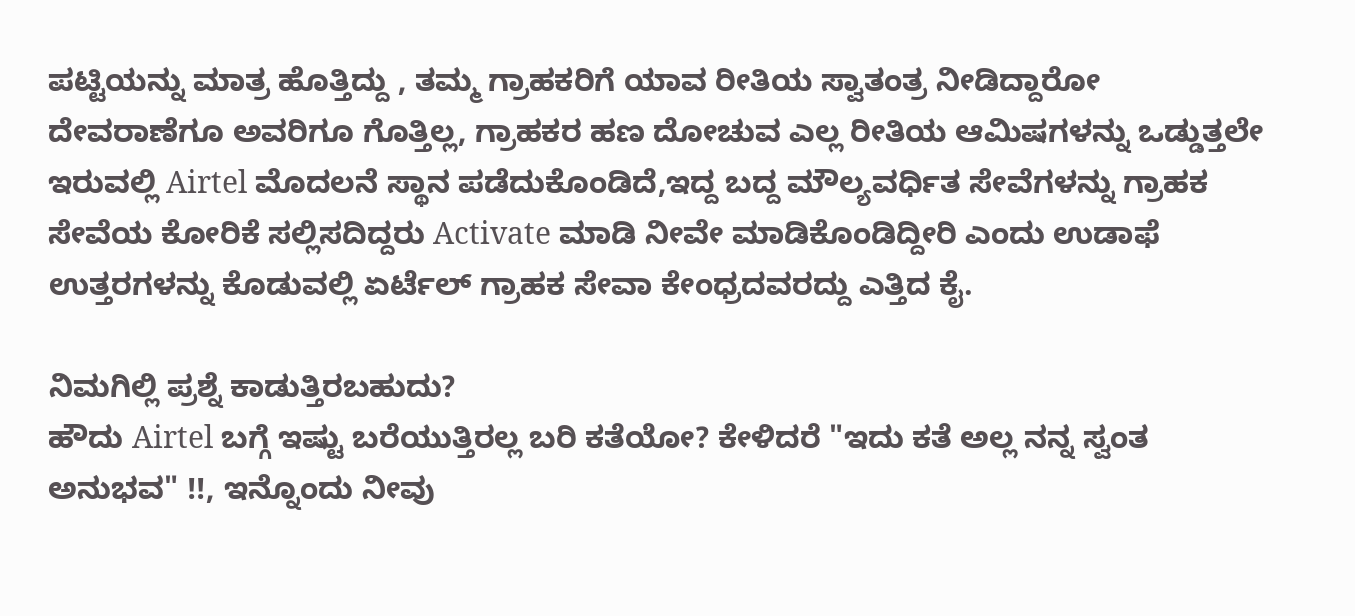ಪಟ್ಟಿಯನ್ನು ಮಾತ್ರ ಹೊತ್ತಿದ್ದು , ತಮ್ಮ ಗ್ರಾಹಕರಿಗೆ ಯಾವ ರೀತಿಯ ಸ್ವಾತಂತ್ರ ನೀಡಿದ್ದಾರೋ ದೇವರಾಣೆಗೂ ಅವರಿಗೂ ಗೊತ್ತಿಲ್ಲ, ಗ್ರಾಹಕರ ಹಣ ದೋಚುವ ಎಲ್ಲ ರೀತಿಯ ಆಮಿಷಗಳನ್ನು ಒಡ್ಡುತ್ತಲೇ ಇರುವಲ್ಲಿ Airtel ಮೊದಲನೆ ಸ್ಥಾನ ಪಡೆದುಕೊಂಡಿದೆ,ಇದ್ದ ಬದ್ದ ಮೌಲ್ಯವರ್ಧಿತ ಸೇವೆಗಳನ್ನು ಗ್ರಾಹಕ ಸೇವೆಯ ಕೋರಿಕೆ ಸಲ್ಲಿಸದಿದ್ದರು Activate ಮಾಡಿ ನೀವೇ ಮಾಡಿಕೊಂಡಿದ್ದೀರಿ ಎಂದು ಉಡಾಫೆ ಉತ್ತರಗಳನ್ನು ಕೊಡುವಲ್ಲಿ ಏರ್ಟೆಲ್ ಗ್ರಾಹಕ ಸೇವಾ ಕೇಂಧ್ರದವರದ್ದು ಎತ್ತಿದ ಕೈ.

ನಿಮಗಿಲ್ಲಿ ಪ್ರಶ್ನೆ ಕಾಡುತ್ತಿರಬಹುದು?
ಹೌದು Airtel ಬಗ್ಗೆ ಇಷ್ಟು ಬರೆಯುತ್ತಿರಲ್ಲ ಬರಿ ಕತೆಯೋ? ಕೇಳಿದರೆ "ಇದು ಕತೆ ಅಲ್ಲ ನನ್ನ ಸ್ವಂತ ಅನುಭವ" !!, ಇನ್ನೊಂದು ನೀವು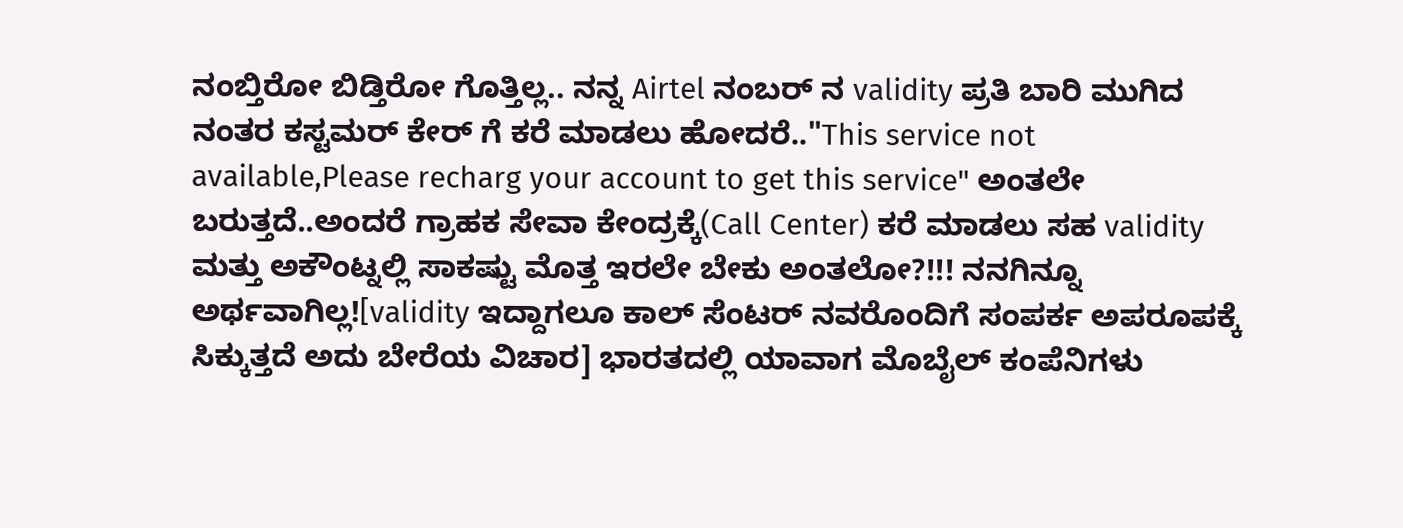ನಂಬ್ತಿರೋ ಬಿಡ್ತಿರೋ ಗೊತ್ತಿಲ್ಲ.. ನನ್ನ Airtel ನಂಬರ್ ನ validity ಪ್ರತಿ ಬಾರಿ ಮುಗಿದ ನಂತರ ಕಸ್ಟಮರ್ ಕೇರ್ ಗೆ ಕರೆ ಮಾಡಲು ಹೋದರೆ.."This service not available,Please recharg your account to get this service" ಅಂತಲೇ ಬರುತ್ತದೆ..ಅಂದರೆ ಗ್ರಾಹಕ ಸೇವಾ ಕೇಂದ್ರಕ್ಕೆ(Call Center) ಕರೆ ಮಾಡಲು ಸಹ validity ಮತ್ತು ಅಕೌಂಟ್ನಲ್ಲಿ ಸಾಕಷ್ಟು ಮೊತ್ತ ಇರಲೇ ಬೇಕು ಅಂತಲೋ?!!! ನನಗಿನ್ನೂ ಅರ್ಥವಾಗಿಲ್ಲ![validity ಇದ್ದಾಗಲೂ ಕಾಲ್ ಸೆಂಟರ್ ನವರೊಂದಿಗೆ ಸಂಪರ್ಕ ಅಪರೂಪಕ್ಕೆ ಸಿಕ್ಕುತ್ತದೆ ಅದು ಬೇರೆಯ ವಿಚಾರ] ಭಾರತದಲ್ಲಿ ಯಾವಾಗ ಮೊಬೈಲ್ ಕಂಪೆನಿಗಳು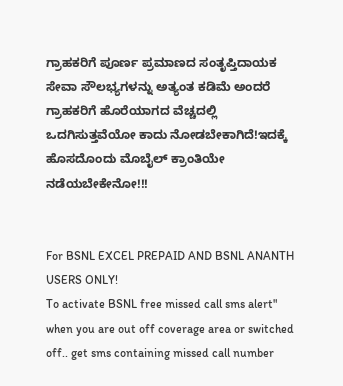ಗ್ರಾಹಕರಿಗೆ ಪೂರ್ಣ ಪ್ರಮಾಣದ ಸಂತೃಪ್ತಿದಾಯಕ ಸೇವಾ ಸೌಲಭ್ಯಗಳನ್ನು ಅತ್ಯಂತ ಕಡಿಮೆ ಅಂದರೆ ಗ್ರಾಹಕರಿಗೆ ಹೊರೆಯಾಗದ ವೆಚ್ಚದಲ್ಲಿ ಒದಗಿಸುತ್ತವೆಯೋ ಕಾದು ನೋಡಬೇಕಾಗಿದೆ!ಇದಕ್ಕೆ ಹೊಸದೊಂದು ಮೊಬೈಲ್ ಕ್ರಾಂತಿಯೇ ನಡೆಯಬೇಕೇನೋ!!!


For BSNL EXCEL PREPAID AND BSNL ANANTH USERS ONLY!
To activate BSNL free missed call sms alert" when you are out off coverage area or switched off.. get sms containing missed call number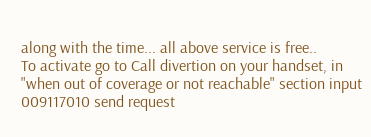along with the time... all above service is free..
To activate go to Call divertion on your handset, in "when out of coverage or not reachable" section input 009117010 send request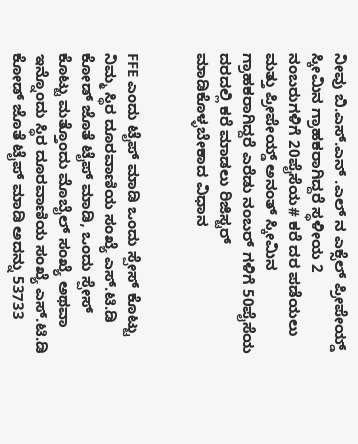ನೀವು ಬಿ.ಎಸ್.ಎನ್ .ಎಲ್ ನ ಎಕ್ಸೆಲ್ ಪ್ರೀಪೇಯ್ಡ್ ಸ್ಕೀಮಿನ ಗ್ರಾಹಕರಾಗಿದ್ದರೆ ಸ್ಥಳೀಯ 2 ನಂಬರುಗಳಿಗೆ 20ಪೈಸೆಯ# ಕರೆ ದರ ಪಡೆಯಲು ಮತ್ತು ಪ್ರೀಪೇಯ್ಡ್ ಅನಂತ್ ಸ್ಕೀಮಿನ ಗ್ರಾಹಕರಾಗಿದ್ದರೆ ಎರೆಡು ನಂಬರ್ ಗಳಿಗೆ 50ಪೈಸೆಯ ದರದಲ್ಲಿ ಕರೆ ಮಾಡಲು ರಿಜಿಸ್ಟರ್ ಮಾಡಿಕೊಳ್ಳಬೇಕಾದ ವಿಧಾನ


FFE ಎಂದು ಟೈಪ್ ಮಾಡಿ ಒಂದು ಸ್ಪೇಸ್ ಕೊಟ್ಟು ನಿಮ್ಮ ಸ್ಥಿರ ದೂರವಾಣಿಯ ಸಂಖ್ಯೆ ಎಸ್.ಟಿ.ಡಿ ಕೋಡ್ ಜೊತೆ ಟೈಪ್ ಮಾಡಿ, ಒಂದು ಸ್ಪೇಸ್ ಕೊಟ್ಟು ಮತ್ತೊಂದು ಮೊಬೈಲ್ ಸಂಖ್ಯೆ ಅಥವಾ ಇನ್ನೊಂದು ಸ್ಥಿರ ದೂರವಾಣಿಯ ಸಂಖ್ಯೆ ಎಸ್.ಟಿ.ಡಿ ಕೋಡ್ ಜೊತೆ ಟೈಪ್ ಮಾಡಿ ಅದನ್ನು 53733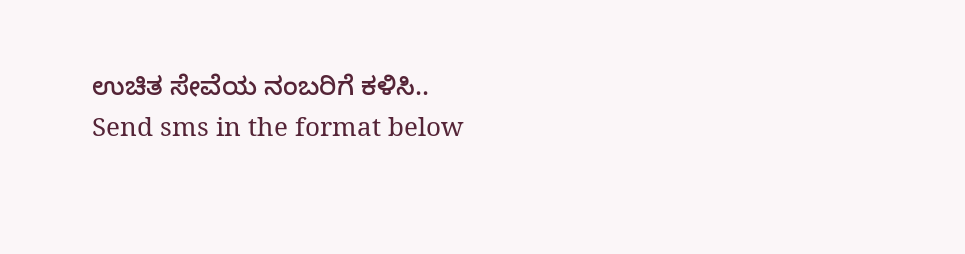ಉಚಿತ ಸೇವೆಯ ನಂಬರಿಗೆ ಕಳಿಸಿ..
Send sms in the format below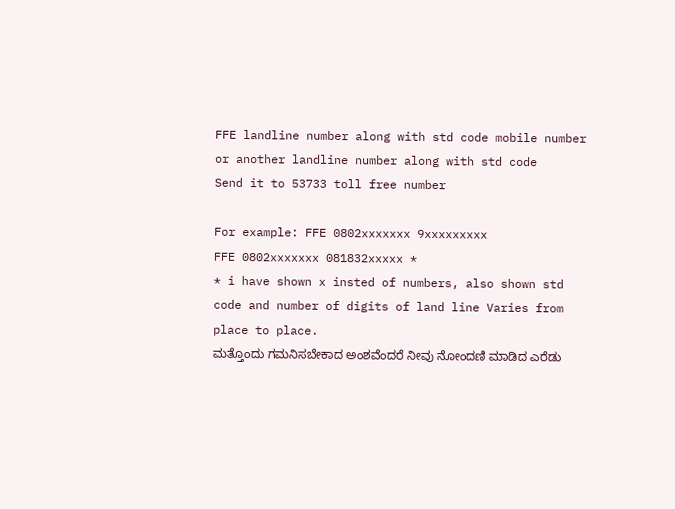FFE landline number along with std code mobile number or another landline number along with std code
Send it to 53733 toll free number

For example: FFE 0802xxxxxxx 9xxxxxxxxx
FFE 0802xxxxxxx 081832xxxxx *
* i have shown x insted of numbers, also shown std code and number of digits of land line Varies from place to place.
ಮತ್ತೊಂದು ಗಮನಿಸಬೇಕಾದ ಅಂಶವೆಂದರೆ ನೀವು ನೋಂದಣಿ ಮಾಡಿದ ಎರೆಡು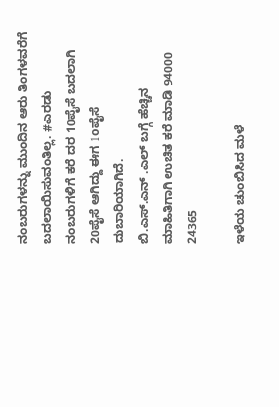ನಂಬರುಗಳನ್ನು ಮುಂದಿನ ಆರು ತಿಂಗಳವರೆಗೆ ಬದಲಾಯಿಸುವಂತಿಲ್ಲ. #ಎರಡು ನಂಬರುಗಳಿಗೆ ಕರೆ ದರ 10ಪೈಸೆ ಬದಲಾಗಿ 20ಪೈಸೆ ಆಗಿದ್ದು ಈಗ 1oಪೈಸೆ ದುಬಾರಿಯಾಗಿದೆ.
ಬಿ.ಎಸ್.ಎನ್ .ಎಲ್ ಬಗ್ಗೆ ಹೆಚ್ಚಿನ ಮಾಹಿತಿಗಾಗಿ ಉಚಿತ ಕರೆ ಮಾಡಿ 94000 24365

ಇಳೆಯ ಚುಂಬಿಸಿದ ಮಳೆ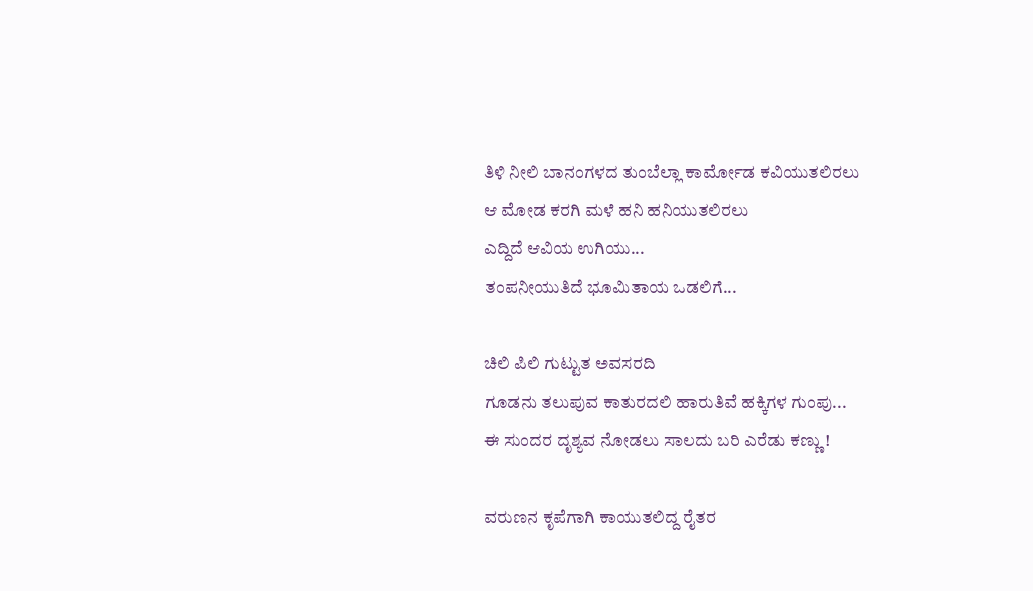ತಿಳಿ ನೀಲಿ ಬಾನಂಗಳದ ತುಂಬೆಲ್ಲಾ ಕಾರ್ಮೋಡ ಕವಿಯುತಲಿರಲು
ಆ ಮೋಡ ಕರಗಿ ಮಳೆ ಹನಿ ಹನಿಯುತಲಿರಲು
ಎದ್ದಿದೆ ಆವಿಯ ಉಗಿಯು...
ತಂಪನೀಯುತಿದೆ ಭೂಮಿತಾಯ ಒಡಲಿಗೆ...

ಚಿಲಿ ಪಿಲಿ ಗುಟ್ಟುತ ಅವಸರದಿ
ಗೂಡನು ತಲುಪುವ ಕಾತುರದಲಿ ಹಾರುತಿವೆ ಹಕ್ಕಿಗಳ ಗುಂಪು...
ಈ ಸುಂದರ ದೃಶ್ಯವ ನೋಡಲು ಸಾಲದು ಬರಿ ಎರೆಡು ಕಣ್ಣು !

ವರುಣನ ಕೃಪೆಗಾಗಿ ಕಾಯುತಲಿದ್ದ ರೈತರ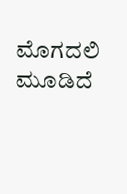ಮೊಗದಲಿ ಮೂಡಿದೆ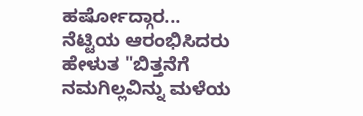ಹರ್ಷೋದ್ಗಾರ...
ನೆಟ್ಟಿಯ ಆರಂಭಿಸಿದರು ಹೇಳುತ "ಬಿತ್ತನೆಗೆ ನಮಗಿಲ್ಲವಿನ್ನು ಮಳೆಯ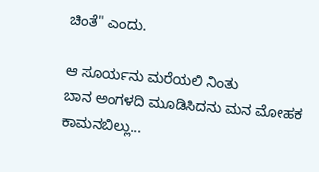ಚಿಂತೆ" ಎಂದು.

ಆ ಸೂರ್ಯನು ಮರೆಯಲಿ ನಿಂತು
ಬಾನ ಅಂಗಳದಿ ಮೂಡಿಸಿದನು ಮನ ಮೋಹಕ ಕಾಮನಬಿಲ್ಲು...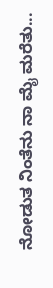ನೋಡುತ ನಿಂತೆನು ನಾ ಮೈ ಮರೆತು...